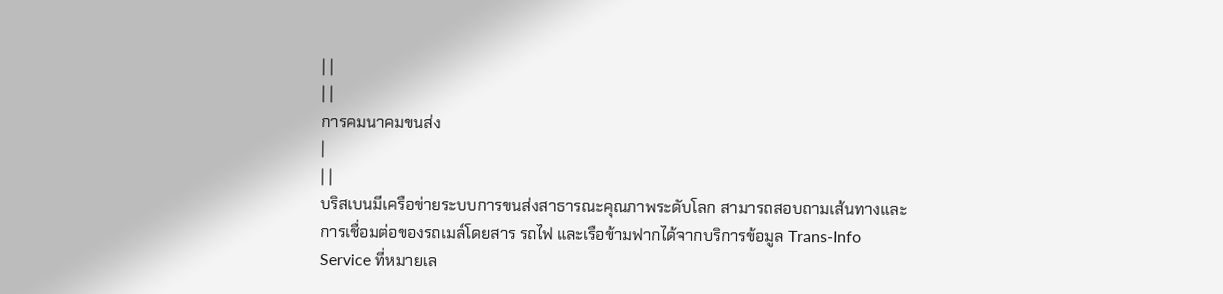| |
| |
การคมนาคมขนส่ง
|
| |
บริสเบนมีเครือข่ายระบบการขนส่งสาธารณะคุณภาพระดับโลก สามารถสอบถามเส้นทางและการเชื่อมต่อของรถเมล์โดยสาร รถไฟ และเรือข้ามฟากได้จากบริการข้อมูล Trans-Info Service ที่หมายเล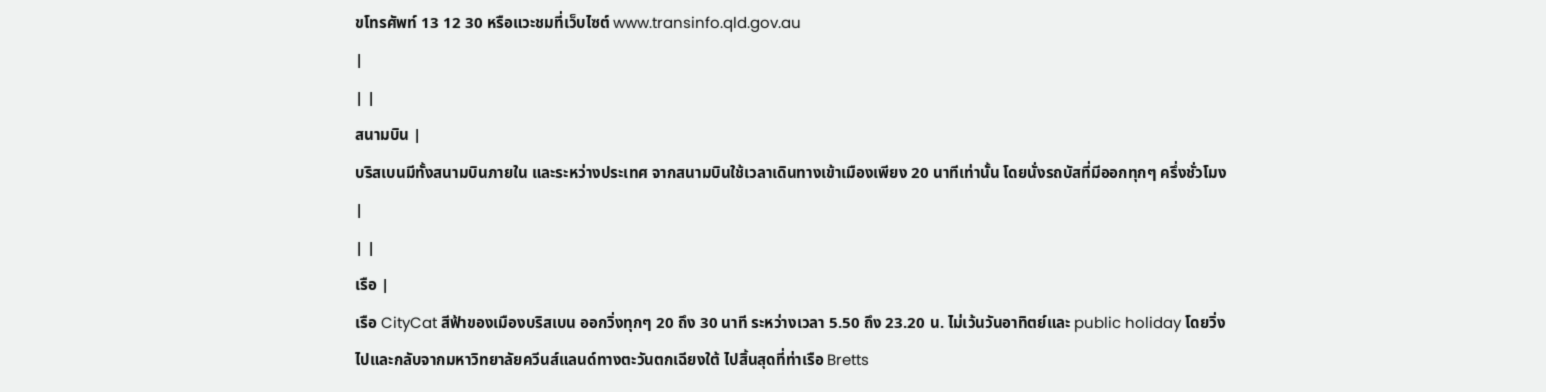ขโทรศัพท์ 13 12 30 หรือแวะชมที่เว็บไซต์ www.transinfo.qld.gov.au
|
| |
สนามบิน |
บริสเบนมีทั้งสนามบินภายใน และระหว่างประเทศ จากสนามบินใช้เวลาเดินทางเข้าเมืองเพียง 20 นาทีเท่านั้น โดยนั่งรถบัสที่มีออกทุกๆ ครึ่งชั่วโมง
|
| |
เรือ |
เรือ CityCat สีฟ้าของเมืองบริสเบน ออกวิ่งทุกๆ 20 ถึง 30 นาที ระหว่างเวลา 5.50 ถึง 23.20 น. ไม่เว้นวันอาทิตย์และ public holiday โดยวิ่งไปและกลับจากมหาวิทยาลัยควีนส์แลนด์ทางตะวันตกเฉียงใต้ ไปสิ้นสุดที่ท่าเรือ Bretts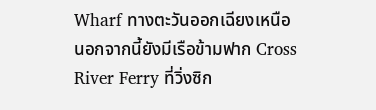Wharf ทางตะวันออกเฉียงเหนือ
นอกจากนี้ยังมีเรือข้ามฟาก Cross River Ferry ที่วิ่งซิก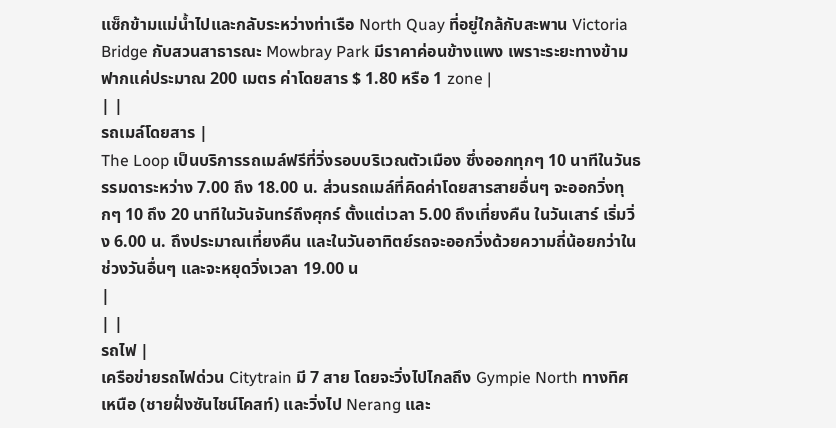แซ็กข้ามแม่น้ำไปและกลับระหว่างท่าเรือ North Quay ที่อยู่ใกล้กับสะพาน Victoria Bridge กับสวนสาธารณะ Mowbray Park มีราคาค่อนข้างแพง เพราะระยะทางข้ามฟากแค่ประมาณ 200 เมตร ค่าโดยสาร $ 1.80 หรือ 1 zone |
| |
รถเมล์โดยสาร |
The Loop เป็นบริการรถเมล์ฟรีที่วิ่งรอบบริเวณตัวเมือง ซึ่งออกทุกๆ 10 นาทีในวันธรรมดาระหว่าง 7.00 ถึง 18.00 น. ส่วนรถเมล์ที่คิดค่าโดยสารสายอื่นๆ จะออกวิ่งทุกๆ 10 ถึง 20 นาทีในวันจันทร์ถึงศุกร์ ตั้งแต่เวลา 5.00 ถึงเที่ยงคืน ในวันเสาร์ เริ่มวิ่ง 6.00 น. ถึงประมาณเที่ยงคืน และในวันอาทิตย์รถจะออกวิ่งด้วยความถี่น้อยกว่าในช่วงวันอื่นๆ และจะหยุดวิ่งเวลา 19.00 น
|
| |
รถไฟ |
เครือข่ายรถไฟด่วน Citytrain มี 7 สาย โดยจะวิ่งไปไกลถึง Gympie North ทางทิศเหนือ (ชายฝั่งซันไชน์โคสท์) และวิ่งไป Nerang และ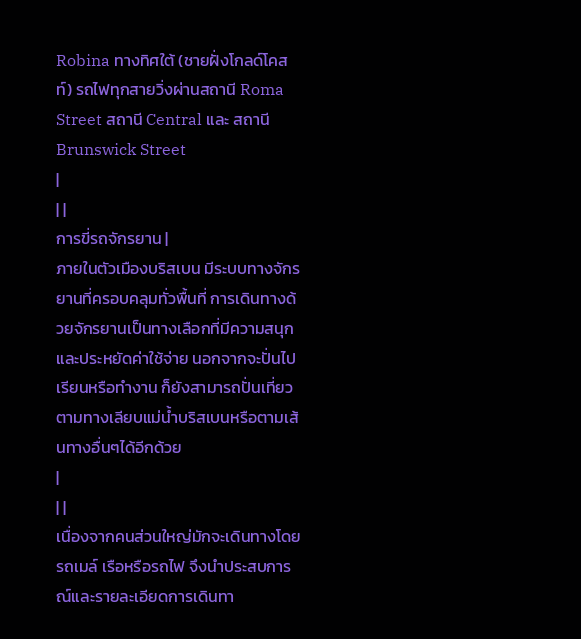Robina ทางทิศใต้ (ชายฝั่งโกลด์โคสท์) รถไฟทุกสายวิ่งผ่านสถานี Roma Street สถานี Central และ สถานี Brunswick Street
|
| |
การขี่รถจักรยาน |
ภายในตัวเมืองบริสเบน มีระบบทางจักรยานที่ครอบคลุมทั่วพื้นที่ การเดินทางด้วยจักรยานเป็นทางเลือกที่มีความสนุก และประหยัดค่าใช้จ่าย นอกจากจะปั่นไปเรียนหรือทำงาน ก็ยังสามารถปั่นเที่ยวตามทางเลียบแม่น้ำบริสเบนหรือตามเส้นทางอื่นๆได้อีกด้วย
|
| |
เนื่องจากคนส่วนใหญ่มักจะเดินทางโดยรถเมล์ เรือหรือรถไฟ จึงนำประสบการณ์และรายละเอียดการเดินทา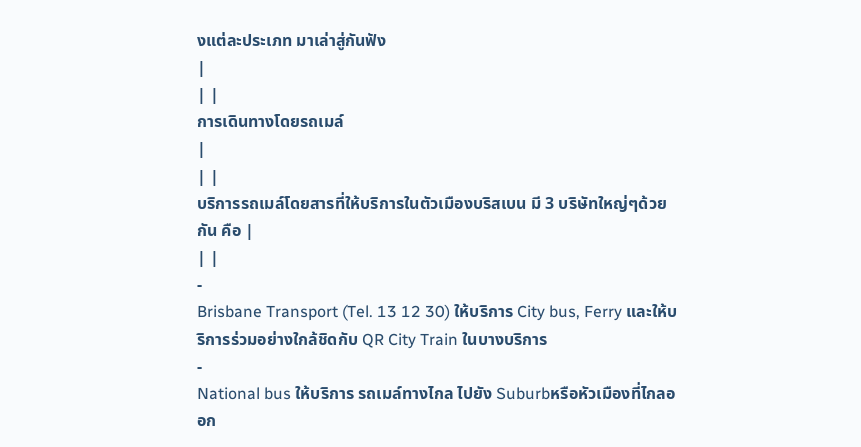งแต่ละประเภท มาเล่าสู่กันฟัง
|
| |
การเดินทางโดยรถเมล์
|
| |
บริการรถเมล์โดยสารที่ให้บริการในตัวเมืองบริสเบน มี 3 บริษัทใหญ่ๆด้วยกัน คือ |
| |
-
Brisbane Transport (Tel. 13 12 30) ให้บริการ City bus, Ferry และให้บริการร่วมอย่างใกล้ชิดกับ QR City Train ในบางบริการ
-
National bus ให้บริการ รถเมล์ทางไกล ไปยัง Suburbหรือหัวเมืองที่ไกลออก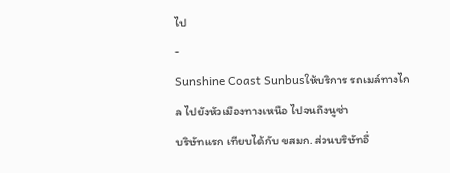ไป
-
Sunshine Coast Sunbusให้บริการ รถเมล์ทางไกล ไปยังหัวเมืองทางเหนือ ไปจนถึงนูซ่า
บริษัทแรก เทียบได้กับ ขสมก. ส่วนบริษัทอื่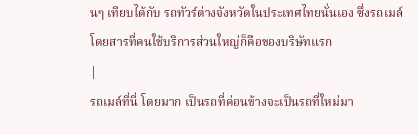นๆ เทียบได้กับ รถทัวร์ต่างจังหวัดในประเทศไทยนั่นเอง ซึ่งรถเมล์โดยสารที่คนใช้บริการส่วนใหญ่ก็คือของบริษัทแรก
|
รถเมล์ที่นี่ โดยมาก เป็นรถที่ค่อนข้างจะเป็นรถที่ใหม่มา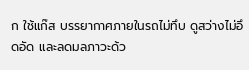ก ใช้แก๊ส บรรยากาศภายในรถไม่ทึบ ดูสว่างไม่อึดอัด และลดมลภาวะด้ว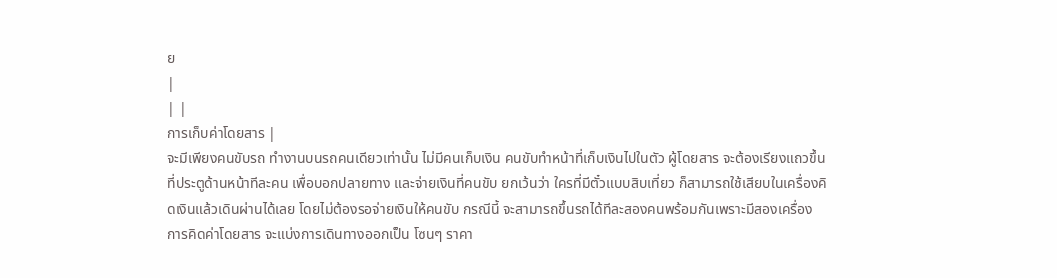ย
|
| |
การเก็บค่าโดยสาร |
จะมีเพียงคนขับรถ ทำงานบนรถคนเดียวเท่านั้น ไม่มีคนเก็บเงิน คนขับทำหน้าที่เก็บเงินไปในตัว ผู้โดยสาร จะต้องเรียงแถวขึ้นที่ประตูด้านหน้าทีละคน เพื่อบอกปลายทาง และจ่ายเงินที่คนขับ ยกเว้นว่า ใครที่มีตั๋วแบบสิบเที่ยว ก็สามารถใช้เสียบในเครื่องคิดเงินแล้วเดินผ่านได้เลย โดยไม่ต้องรอจ่ายเงินให้คนขับ กรณีนี้ จะสามารถขึ้นรถได้ทีละสองคนพร้อมกันเพราะมีสองเครื่อง
การคิดค่าโดยสาร จะแบ่งการเดินทางออกเป็น โซนๆ ราคา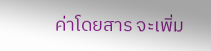ค่าโดยสาร จะเพิ่ม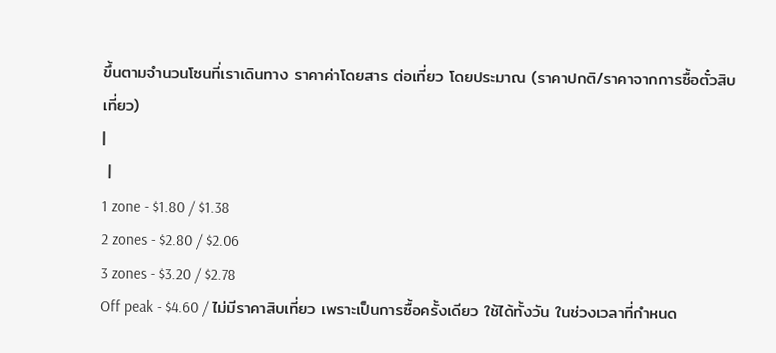ขึ้นตามจำนวนโซนที่เราเดินทาง ราคาค่าโดยสาร ต่อเที่ยว โดยประมาณ (ราคาปกติ/ราคาจากการซื้อตั๋วสิบเที่ยว)
|
 |
1 zone - $1.80 / $1.38
2 zones - $2.80 / $2.06
3 zones - $3.20 / $2.78
Off peak - $4.60 / ไม่มีราคาสิบเที่ยว เพราะเป็นการซื้อครั้งเดียว ใช้ได้ทั้งวัน ในช่วงเวลาที่กำหนด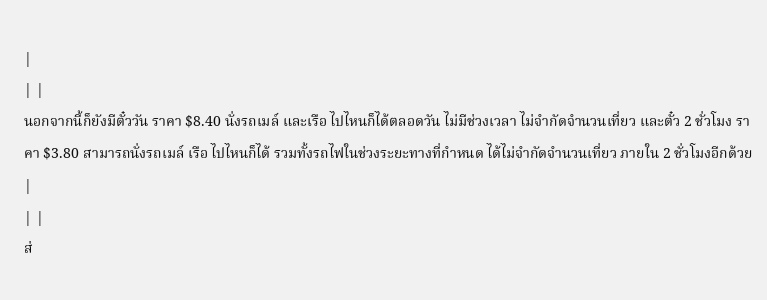|
| |
นอกจากนี้ก็ยังมีตั๋ววัน ราคา $8.40 นั่งรถเมล์ และเรือ ไปไหนก็ได้ตลอดวัน ไม่มีช่วงเวลา ไม่จำกัดจำนวนเที่ยว และตั๋ว 2 ชั่วโมง ราคา $3.80 สามารถนั่งรถเมล์ เรือ ไปไหนก็ได้ รวมทั้งรถไฟในช่วงระยะทางที่กำหนด ได้ไม่จำกัดจำนวนเที่ยว ภายใน 2 ชั่วโมงอีกด้วย
|
| |
ส่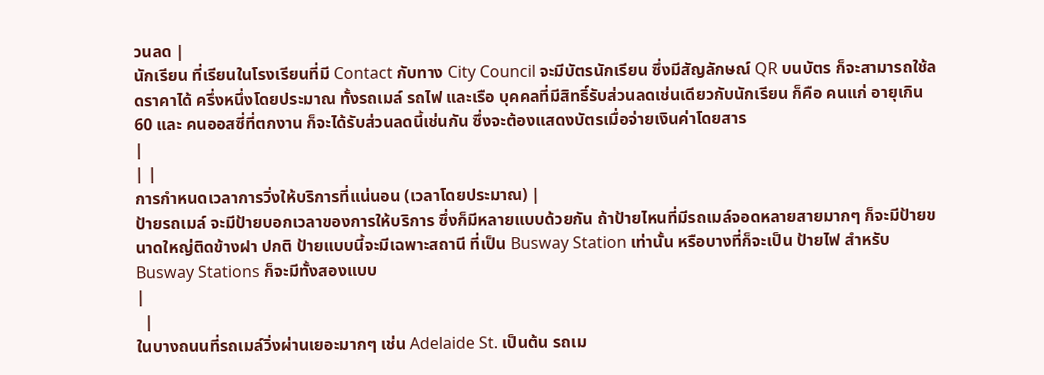วนลด |
นักเรียน ที่เรียนในโรงเรียนที่มี Contact กับทาง City Council จะมีบัตรนักเรียน ซึ่งมีสัญลักษณ์ QR บนบัตร ก็จะสามารถใช้ลดราคาได้ ครึ่งหนึ่งโดยประมาณ ทั้งรถเมล์ รถไฟ และเรือ บุคคลที่มีสิทธิ์รับส่วนลดเช่นเดียวกับนักเรียน ก็คือ คนแก่ อายุเกิน 60 และ คนออสซี่ที่ตกงาน ก็จะได้รับส่วนลดนี้เช่นกัน ซึ่งจะต้องแสดงบัตรเมื่อจ่ายเงินค่าโดยสาร
|
| |
การกำหนดเวลาการวิ่งให้บริการที่แน่นอน (เวลาโดยประมาณ) |
ป้ายรถเมล์ จะมีป้ายบอกเวลาของการให้บริการ ซึ่งก็มีหลายแบบด้วยกัน ถ้าป้ายไหนที่มีรถเมล์จอดหลายสายมากๆ ก็จะมีป้ายขนาดใหญ่ติดข้างฝา ปกติ ป้ายแบบนี้จะมีเฉพาะสถานี ที่เป็น Busway Station เท่านั้น หรือบางที่ก็จะเป็น ป้ายไฟ สำหรับ Busway Stations ก็จะมีทั้งสองแบบ
|
  |
ในบางถนนที่รถเมล์วิ่งผ่านเยอะมากๆ เช่น Adelaide St. เป็นต้น รถเม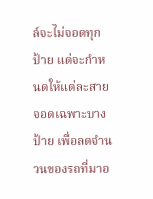ล์จะไม่จอดทุกป้าย แต่จะกำหนดให้แต่ละสาย จอดเฉพาะบางป้าย เพื่อลดจำนวนของรถที่มาอ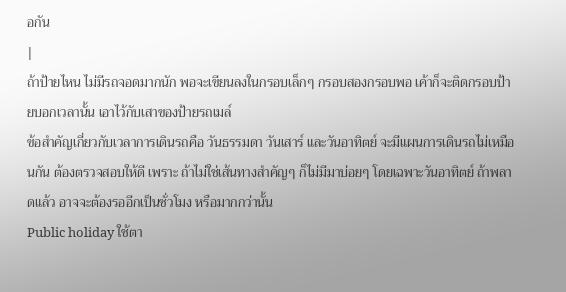อกัน
|
ถ้าป้ายไหน ไม่มีรถจอดมากนัก พอจะเขียนลงในกรอบเล็กๆ กรอบสองกรอบพอ เค้าก็จะติดกรอบป้ายบอกเวลานั้น เอาไว้กับเสาของป้ายรถเมล์
ข้อสำคัญเกี่ยวกับเวลาการเดินรถคือ วันธรรมดา วันเสาร์ และวันอาทิตย์ จะมีแผนการเดินรถไม่เหมือนกัน ต้องตรวจสอบให้ดี เพราะ ถ้าไม่ใช่เส้นทางสำคัญๆ ก็ไม่มีมาบ่อยๆ โดยเฉพาะวันอาทิตย์ ถ้าพลาดแล้ว อาจจะต้องรออีกเป็นชั่วโมง หรือมากกว่านั้น
Public holiday ใช้ตา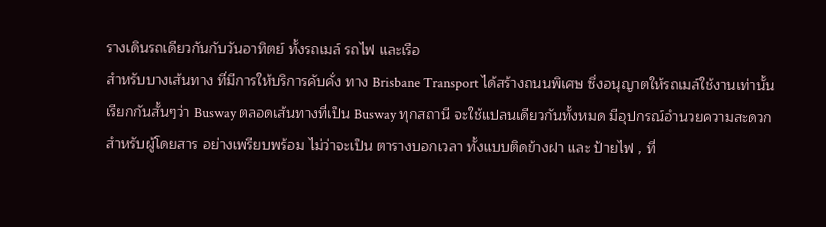รางเดินรถเดียวกันกับวันอาทิตย์ ทั้งรถเมล์ รถไฟ และเรือ
สำหรับบางเส้นทาง ที่มีการให้บริการคับคั่ง ทาง Brisbane Transport ได้สร้างถนนพิเศษ ซึ่งอนุญาตให้รถเมล์ใช้งานเท่านั้น เรียกกันสั้นๆว่า Busway ตลอดเส้นทางที่เป็น Busway ทุกสถานี จะใช้แปลนเดียวกันทั้งหมด มีอุปกรณ์อำนวยความสะดวกสำหรับผู้โดยสาร อย่างเพรียบพร้อม ไม่ว่าจะเป็น ตารางบอกเวลา ทั้งแบบติดข้างฝา และ ป้ายไฟ , ที่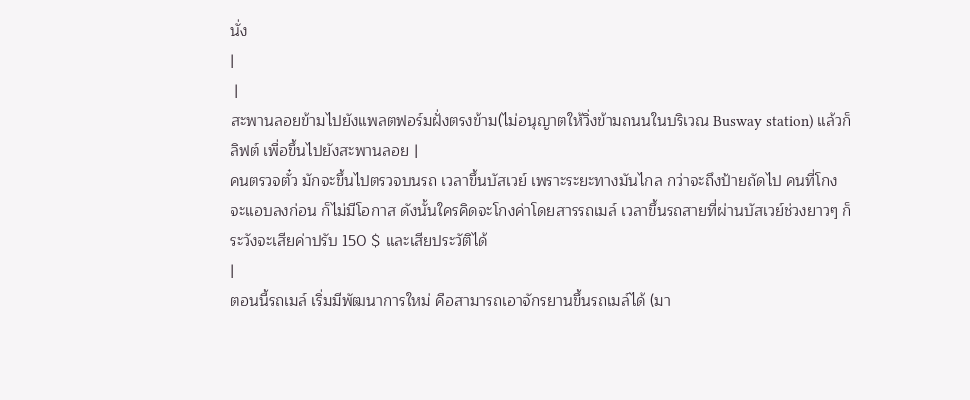นั่ง
|
 |
สะพานลอยข้ามไปยังแพลตฟอร์มฝั่งตรงข้าม(ไม่อนุญาตให้วิ่งข้ามถนนในบริเวณ Busway station) แล้วก็ ลิฟต์ เพื่อขึ้นไปยังสะพานลอย |
คนตรวจตั๋ว มักจะขึ้นไปตรวจบนรถ เวลาขึ้นบัสเวย์ เพราะระยะทางมันไกล กว่าจะถึงป้ายถัดไป คนที่โกง จะแอบลงก่อน ก็ไม่มีโอกาส ดังนั้นใครคิดจะโกงค่าโดยสารรถเมล์ เวลาขึ้นรถสายที่ผ่านบัสเวย์ช่วงยาวๆ ก็ระวังจะเสียค่าปรับ 150 $ และเสียประวัติได้
|
ตอนนี้รถเมล์ เริ่มมีพัฒนาการใหม่ คือสามารถเอาจักรยานขึ้นรถเมล์ได้ (มา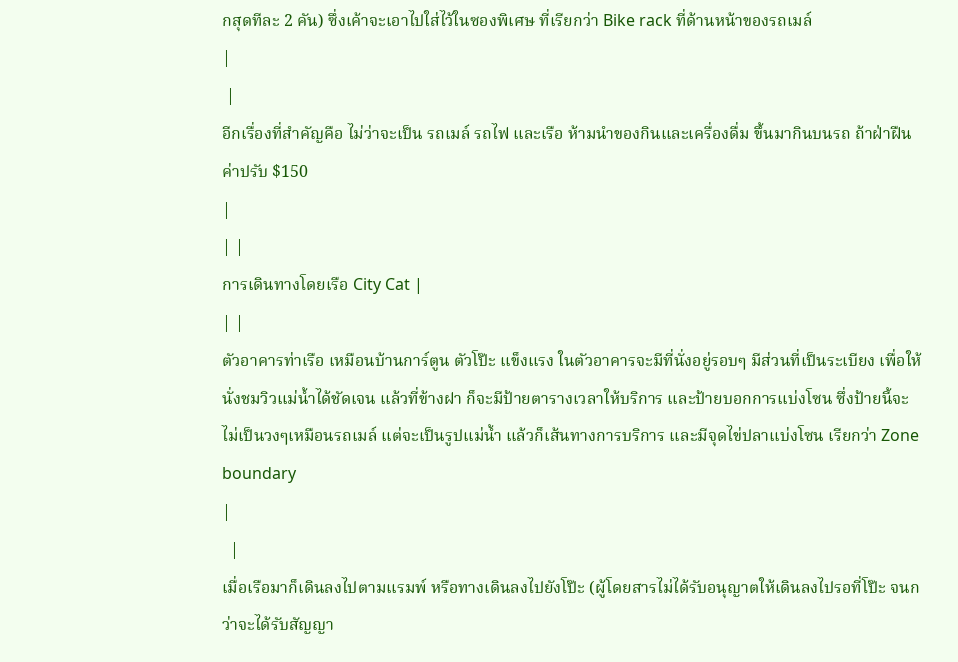กสุดทีละ 2 คัน) ซึ่งเค้าจะเอาไปใส่ไว้ในซองพิเศษ ที่เรียกว่า Bike rack ที่ด้านหน้าของรถเมล์
|
 |
อีกเรื่องที่สำคัญคือ ไม่ว่าจะเป็น รถเมล์ รถไฟ และเรือ ห้ามนำของกินและเครื่องดื่ม ขึ้นมากินบนรถ ถ้าฝ่าฝืน ค่าปรับ $150
|
| |
การเดินทางโดยเรือ City Cat |
| |
ตัวอาคารท่าเรือ เหมือนบ้านการ์ตูน ตัวโป๊ะ แข็งแรง ในตัวอาคารจะมีที่นั่งอยู่รอบๆ มีส่วนที่เป็นระเบียง เพื่อให้นั่งชมวิวแม่น้ำได้ชัดเจน แล้วที่ข้างฝา ก็จะมีป้ายตารางเวลาให้บริการ และป้ายบอกการแบ่งโซน ซึ่งป้ายนี้จะไม่เป็นวงๆเหมือนรถเมล์ แต่จะเป็นรูปแม่น้ำ แล้วก็เส้นทางการบริการ และมีจุดไข่ปลาแบ่งโซน เรียกว่า Zone boundary
|
  |
เมื่อเรือมาก็เดินลงไปตามแรมพ์ หรือทางเดินลงไปยังโป๊ะ (ผู้โดยสารไม่ได้รับอนุญาตให้เดินลงไปรอที่โป๊ะ จนกว่าจะได้รับสัญญา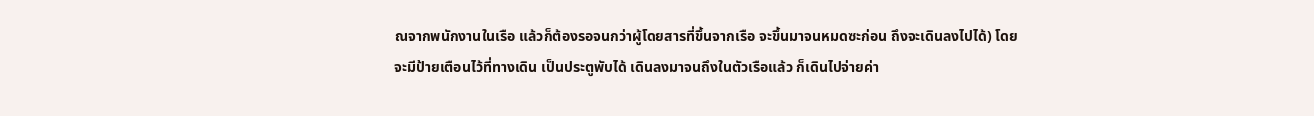ณจากพนักงานในเรือ แล้วก็ต้องรอจนกว่าผู้โดยสารที่ขึ้นจากเรือ จะขึ้นมาจนหมดซะก่อน ถึงจะเดินลงไปได้) โดยจะมีป้ายเตือนไว้ที่ทางเดิน เป็นประตูพับได้ เดินลงมาจนถึงในตัวเรือแล้ว ก็เดินไปจ่ายค่า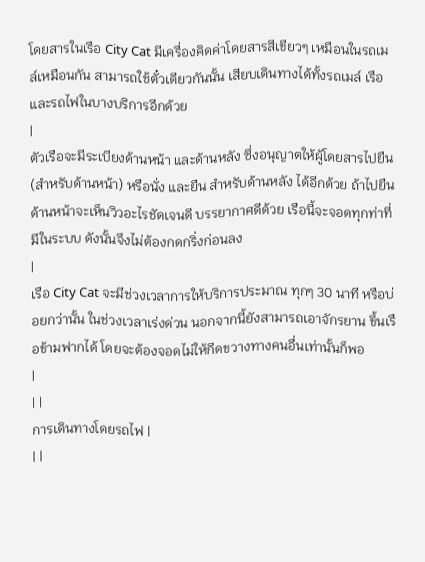โดยสารในเรือ City Cat มีเครื่องคิดค่าโดยสารสีเขียวๆ เหมือนในรถเมล์เหมือนกัน สามารถใช้ตั๋วเดียวกันนั้น เสียบเดินทางได้ทั้งรถเมล์ เรือ และรถไฟในบางบริการอีกด้วย
|
ตัวเรือจะมีระเบียงด้านหน้า และด้านหลัง ซึ่งอนุญาตให้ผู้โดยสารไปยืน (สำหรับด้านหน้า) หรือนั่ง และยืน สำหรับด้านหลัง ได้อีกด้วย ถ้าไปยืนด้านหน้าจะเห็นวิวอะไรชัดเจนดี บรรยากาศดีด้วย เรือนี้จะจอดทุกท่าที่มีในระบบ ดังนั้นจึงไม่ต้องกดกริ่งก่อนลง
|
เรือ City Cat จะมีช่วงเวลาการให้บริการประมาณ ทุกๆ 30 นาที หรือบ่อยกว่านั้น ในช่วงเวลาเร่งด่วน นอกจากนี้ยังสามารถเอาจักรยาน ขึ้นเรือข้ามฟากได้ โดยจะต้องจอดไม่ให้กีดขวางทางคนอื่นเท่านั้นก็พอ
|
| |
การเดินทางโดยรถไฟ |
| |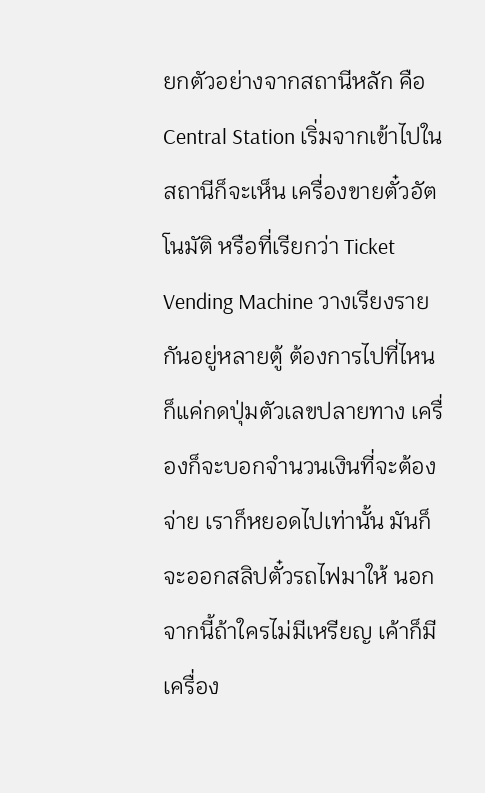ยกตัวอย่างจากสถานีหลัก คือ Central Station เริ่มจากเข้าไปในสถานีก็จะเห็น เครื่องขายตั๋วอัตโนมัติ หรือที่เรียกว่า Ticket Vending Machine วางเรียงรายกันอยู่หลายตู้ ต้องการไปที่ไหนก็แค่กดปุ่มตัวเลขปลายทาง เครื่องก็จะบอกจำนวนเงินที่จะต้องจ่าย เราก็หยอดไปเท่านั้น มันก็จะออกสลิปตั๋วรถไฟมาให้ นอกจากนี้ถ้าใครไม่มีเหรียญ เค้าก็มี เครื่อง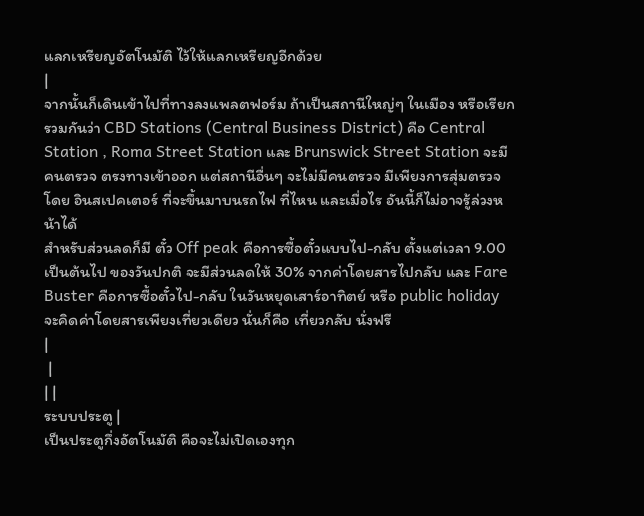แลกเหรียญอัตโนมัติ ไว้ให้แลกเหรียญอีกด้วย
|
จากนั้นก็เดินเข้าไปที่ทางลงแพลตฟอร์ม ถ้าเป็นสถานีใหญ่ๆ ในเมือง หรือเรียกรวมกันว่า CBD Stations (Central Business District) คือ Central Station , Roma Street Station และ Brunswick Street Station จะมีคนตรวจ ตรงทางเข้าออก แต่สถานีอื่นๆ จะไม่มีคนตรวจ มีเพียงการสุ่มตรวจโดย อินสเปคเตอร์ ที่จะขึ้นมาบนรถไฟ ที่ไหน และเมื่อไร อันนี้ก็ไม่อาจรู้ล่วงหน้าได้
สำหรับส่วนลดก็มี ตั๋ว Off peak คือการซื้อตั๋วแบบไป-กลับ ตั้งแต่เวลา 9.00 เป็นต้นไป ของวันปกติ จะมีส่วนลดให้ 30% จากค่าโดยสารไปกลับ และ Fare Buster คือการซื้อตั๋วไป-กลับ ในวันหยุดเสาร์อาทิตย์ หรือ public holiday จะคิดค่าโดยสารเพียงเที่ยวเดียว นั่นก็คือ เที่ยวกลับ นั่งฟรี
|
 |
| |
ระบบประตู |
เป็นประตูกึ่งอัตโนมัติ คือจะไม่เปิดเองทุก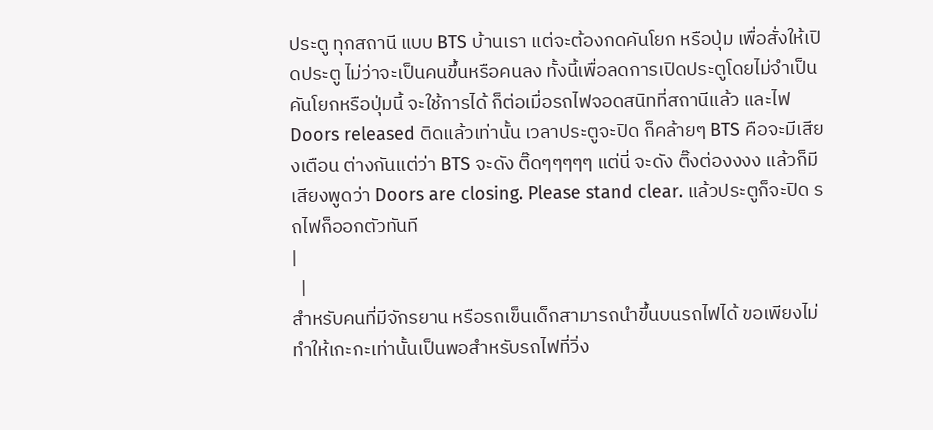ประตู ทุกสถานี แบบ BTS บ้านเรา แต่จะต้องกดคันโยก หรือปุ่ม เพื่อสั่งให้เปิดประตู ไม่ว่าจะเป็นคนขึ้นหรือคนลง ทั้งนี้เพื่อลดการเปิดประตูโดยไม่จำเป็น คันโยกหรือปุ่มนี้ จะใช้การได้ ก็ต่อเมื่อรถไฟจอดสนิทที่สถานีแล้ว และไฟ Doors released ติดแล้วเท่านั้น เวลาประตูจะปิด ก็คล้ายๆ BTS คือจะมีเสียงเตือน ต่างกันแต่ว่า BTS จะดัง ติ๊ดๆๆๆๆๆ แต่นี่ จะดัง ติ๊งต่องงงง แล้วก็มีเสียงพูดว่า Doors are closing. Please stand clear. แล้วประตูก็จะปิด รถไฟก็ออกตัวทันที
|
  |
สำหรับคนที่มีจักรยาน หรือรถเข็นเด็กสามารถนำขึ้นบนรถไฟได้ ขอเพียงไม่ทำให้เกะกะเท่านั้นเป็นพอสำหรับรถไฟที่วิ่ง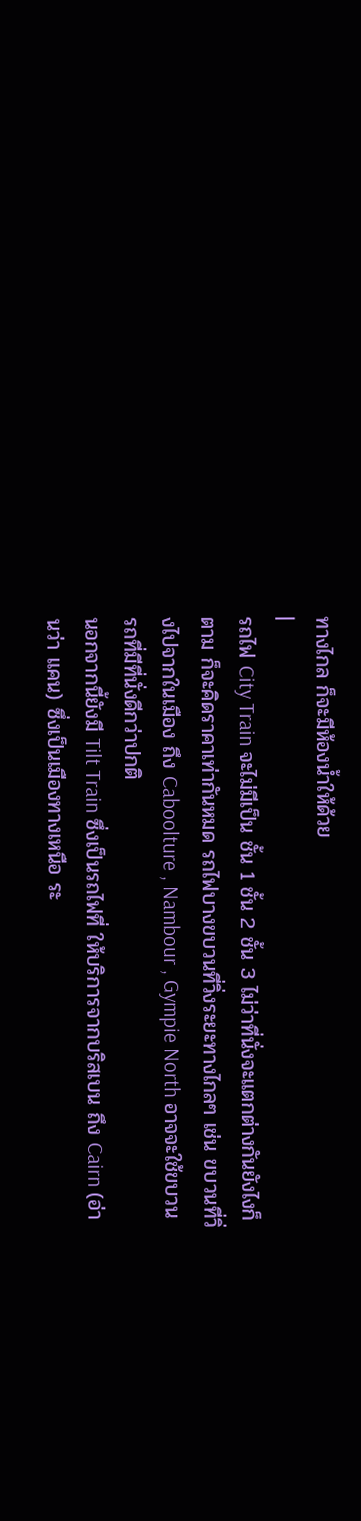ทางไกล ก็จะมีห้องน้ำให้ด้วย
|
รถไฟ City Train จะไม่มีเป็น ชั้น 1 ชั้น 2 ชั้น 3 ไม่ว่าที่นั่งจะแตกต่างกันยังไงก็ตาม ก็จะคิดราคาเท่ากันหมด รถไฟบางขบวนที่วิ่งระยะทางไกลๆ เช่น ขบวนที่วิ่งไปจากในเมือง ถึง Caboolture , Nambour , Gympie North อาจจะใช้ขบวนรถที่มีที่นั่งดีกว่าปกติ
นอกจากนี้ยังมี Tilt Train ซึ่งเป็นรถไฟที่ ให้บริการจากบริสเบน ถึง Cairn (อ่านว่า แคน) ซึ่งเป็นเมืองทางเหนือ ระ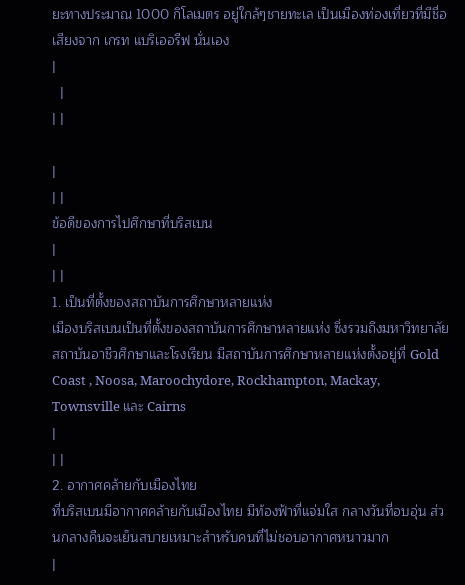ยะทางประมาณ 1000 กิโลเมตร อยู่ใกล้ๆชายทะเล เป็นเมืองท่องเที่ยวที่มีชื่อเสียงจาก เกรท แบริเออรีฟ นั่นเอง
|
  |
| |

|
| |
ข้อดีของการไปศึกษาที่บริสเบน
|
| |
1. เป็นที่ตั้งของสถาบันการศึกษาหลายแห่ง
เมืองบริสเบนเป็นที่ตั้งของสถาบันการศึกษาหลายแห่ง ซึ่งรวมถึงมหาวิทยาลัย สถาบันอาชีวศึกษาและโรงเรียน มีสถาบันการศึกษาหลายแห่งตั้งอยู่ที่ Gold Coast , Noosa, Maroochydore, Rockhampton, Mackay, Townsville และ Cairns
|
| |
2. อากาศคล้ายกับเมืองไทย
ที่บริสเบนมีอากาศคล้ายกับเมืองไทย มีท้องฟ้าที่แจ่มใส กลางวันที่อบอุ่น ส่วนกลางคืนจะเย็นสบายเหมาะสำหรับคนที่ไม่ชอบอากาศหนาวมาก
|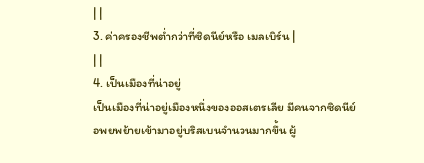| |
3. ค่าครองชีพต่ำกว่าที่ซิดนีย์หรือ เมลเบิร์น |
| |
4. เป็นเมืองที่น่าอยู่
เป็นเมืองที่น่าอยู่เมืองหนึ่งของออสเตรเลีย มีคนจากซิดนีย์ อพยพย้ายเข้ามาอยู่บริสเบนจำนวนมากขึ้น ผู้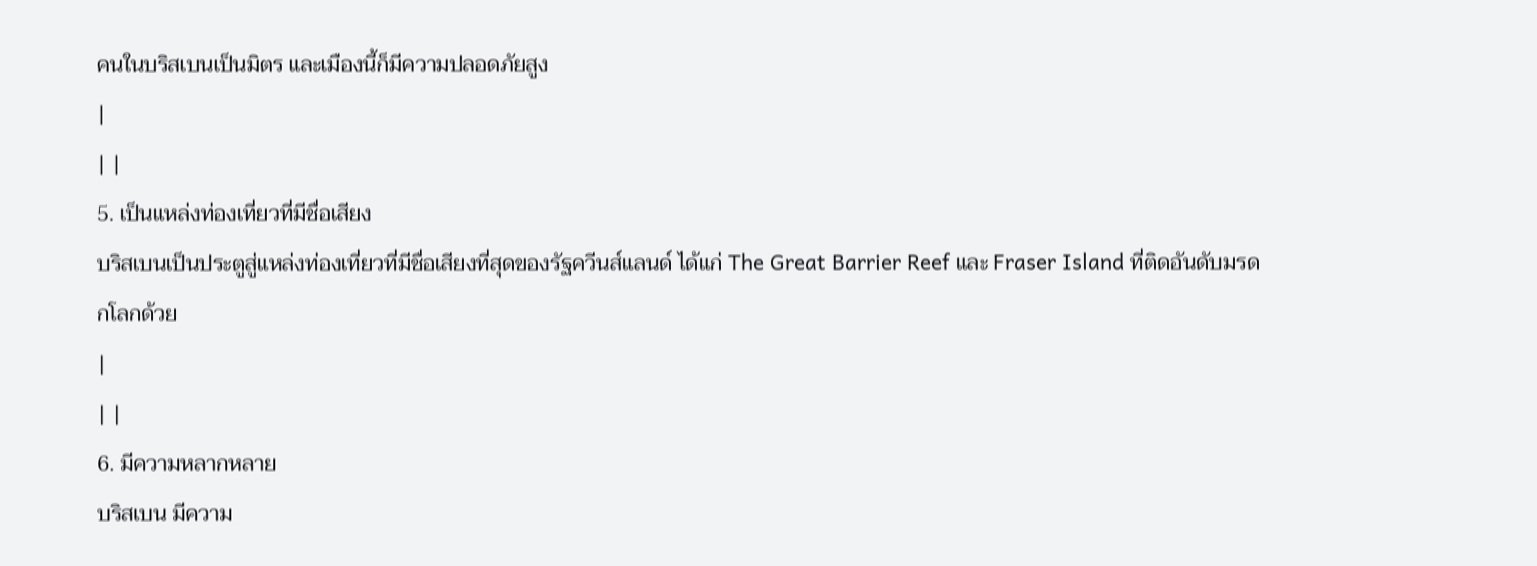คนในบริสเบนเป็นมิตร และเมืองนี้ก็มีความปลอดภัยสูง
|
| |
5. เป็นแหล่งท่องเที่ยวที่มีชื่อเสียง
บริสเบนเป็นประตูสู่แหล่งท่องเที่ยวที่มีชื่อเสียงที่สุดของรัฐควีนส์แลนด์ ได้แก่ The Great Barrier Reef และ Fraser Island ที่ติดอันดับมรดกโลกด้วย
|
| |
6. มีความหลากหลาย
บริสเบน มีความ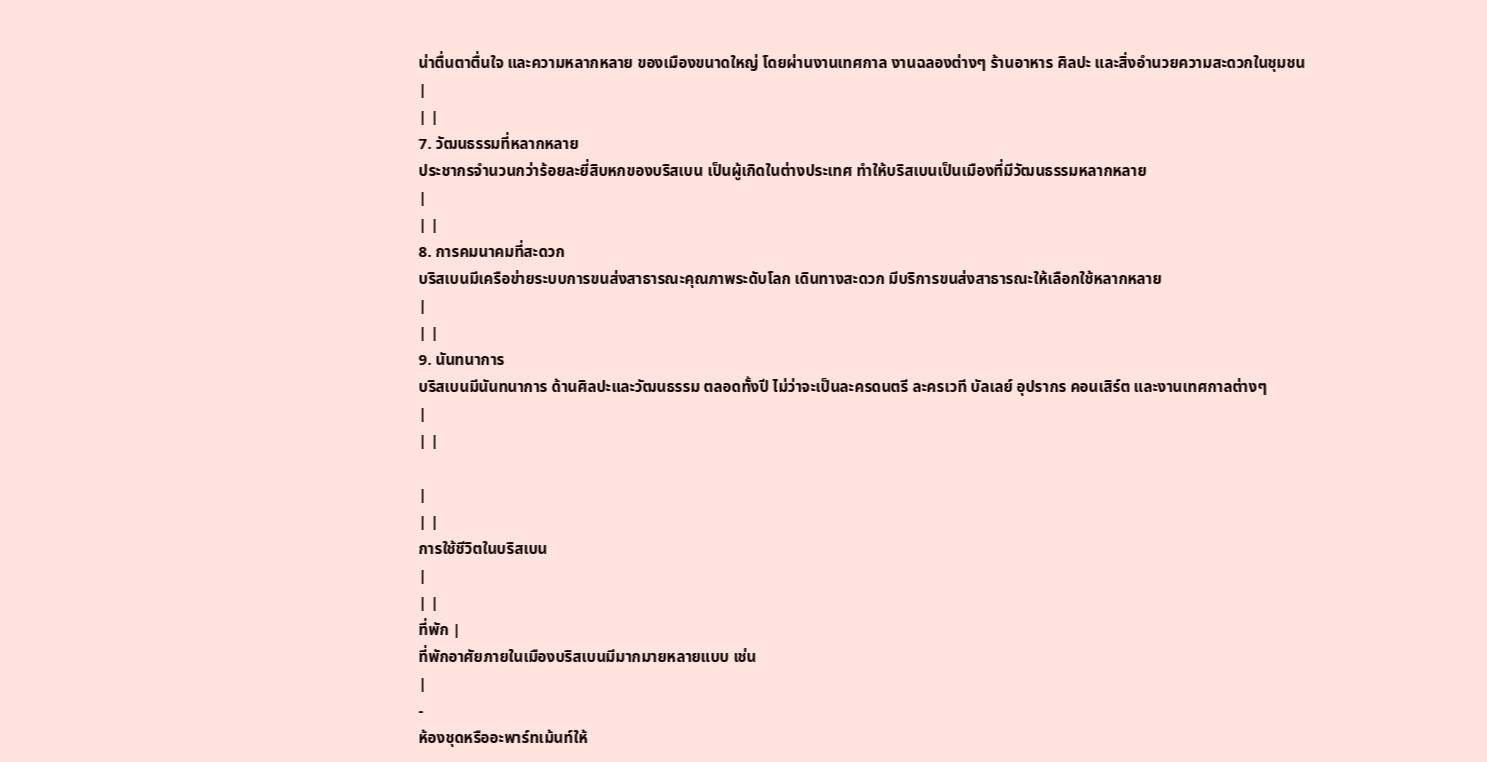น่าตื่นตาตื่นใจ และความหลากหลาย ของเมืองขนาดใหญ่ โดยผ่านงานเทศกาล งานฉลองต่างๆ ร้านอาหาร ศิลปะ และสิ่งอำนวยความสะดวกในชุมชน
|
| |
7. วัฒนธรรมที่หลากหลาย
ประชากรจำนวนกว่าร้อยละยี่สิบหกของบริสเบน เป็นผู้เกิดในต่างประเทศ ทำให้บริสเบนเป็นเมืองที่มีวัฒนธรรมหลากหลาย
|
| |
8. การคมนาคมที่สะดวก
บริสเบนมีเครือข่ายระบบการขนส่งสาธารณะคุณภาพระดับโลก เดินทางสะดวก มีบริการขนส่งสาธารณะให้เลือกใช้หลากหลาย
|
| |
9. นันทนาการ
บริสเบนมีนันทนาการ ด้านศิลปะและวัฒนธรรม ตลอดทั้งปี ไม่ว่าจะเป็นละครดนตรี ละครเวที บัลเลย์ อุปรากร คอนเสิร์ต และงานเทศกาลต่างๆ
|
| |

|
| |
การใช้ชีวิตในบริสเบน
|
| |
ที่พัก |
ที่พักอาศัยภายในเมืองบริสเบนมีมากมายหลายแบบ เช่น
|
-
ห้องชุดหรืออะพาร์ทเม้นท์ให้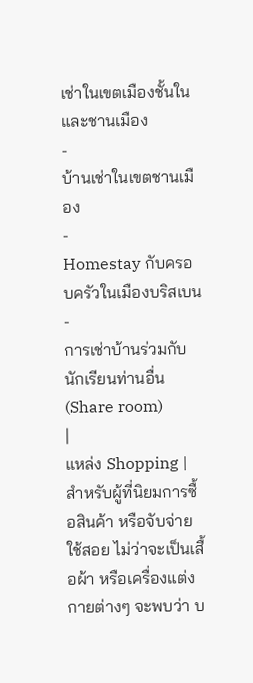เช่าในเขตเมืองชั้นใน และชานเมือง
-
บ้านเช่าในเขตชานเมือง
-
Homestay กับครอบครัวในเมืองบริสเบน
-
การเช่าบ้านร่วมกับนักเรียนท่านอื่น (Share room)
|
แหล่ง Shopping |
สำหรับผู้ที่นิยมการซื้อสินค้า หรือจับจ่ายใช้สอย ไม่ว่าจะเป็นเสื้อผ้า หรือเครื่องแต่งกายต่างๆ จะพบว่า บ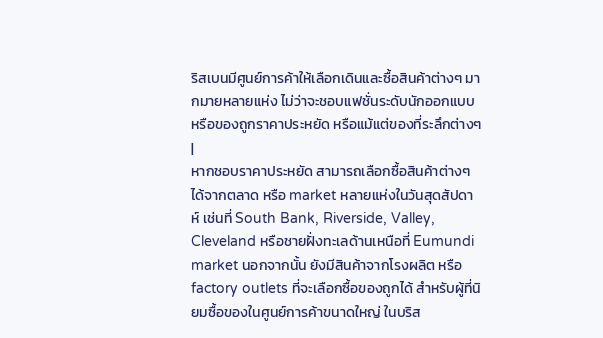ริสเบนมีศูนย์การค้าให้เลือกเดินและซื้อสินค้าต่างๆ มากมายหลายแห่ง ไม่ว่าจะชอบแฟชั่นระดับนักออกแบบ หรือของถูกราคาประหยัด หรือแม้แต่ของที่ระลึกต่างๆ
|
หากชอบราคาประหยัด สามารถเลือกซื้อสินค้าต่างๆ ได้จากตลาด หรือ market หลายแห่งในวันสุดสัปดาห์ เช่นที่ South Bank, Riverside, Valley, Cleveland หรือชายฝั่งทะเลด้านเหนือที่ Eumundi market นอกจากนั้น ยังมีสินค้าจากโรงผลิต หรือ factory outlets ที่จะเลือกซื้อของถูกได้ สำหรับผู้ที่นิยมซื้อของในศูนย์การค้าขนาดใหญ่ ในบริส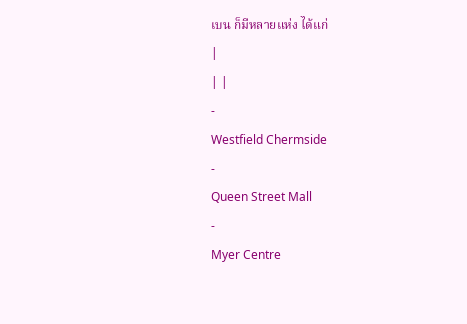เบน ก็มีหลายแห่ง ได้แก่
|
| |
-
Westfield Chermside
-
Queen Street Mall
-
Myer Centre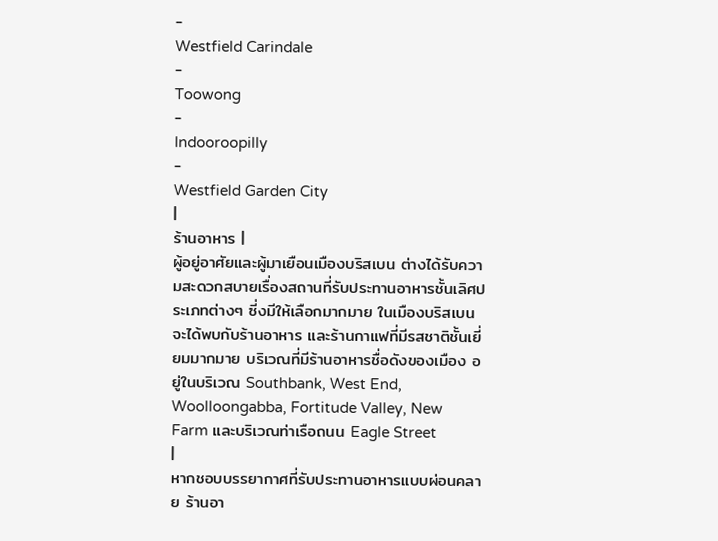-
Westfield Carindale
-
Toowong
-
Indooroopilly
-
Westfield Garden City
|
ร้านอาหาร |
ผู้อยู่อาศัยและผู้มาเยือนเมืองบริสเบน ต่างได้รับความสะดวกสบายเรื่องสถานที่รับประทานอาหารชั้นเลิศประเภทต่างๆ ซี่งมีให้เลือกมากมาย ในเมืองบริสเบน จะได้พบกับร้านอาหาร และร้านกาแฟที่มีรสชาติชั้นเยี่ยมมากมาย บริเวณที่มีร้านอาหารชื่อดังของเมือง อยู่ในบริเวณ Southbank, West End, Woolloongabba, Fortitude Valley, New Farm และบริเวณท่าเรือถนน Eagle Street
|
หากชอบบรรยากาศที่รับประทานอาหารแบบผ่อนคลาย ร้านอา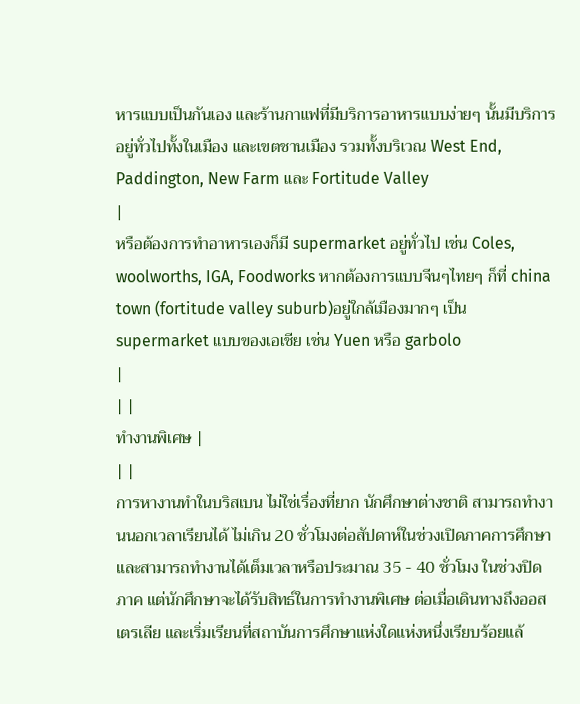หารแบบเป็นกันเอง และร้านกาแฟที่มีบริการอาหารแบบง่ายๆ นั้นมีบริการอยู่ทั่วไปทั้งในเมือง และเขตชานเมือง รวมทั้งบริเวณ West End, Paddington, New Farm และ Fortitude Valley
|
หรือต้องการทำอาหารเองก็มี supermarket อยู่ทั่วไป เช่น Coles, woolworths, IGA, Foodworks หากต้องการแบบจีนๆไทยๆ ก็ที่ china town (fortitude valley suburb)อยู่ใกล้เมืองมากๆ เป็น supermarket แบบของเอเชีย เช่น Yuen หรือ garbolo
|
| |
ทำงานพิเศษ |
| |
การหางานทำในบริสเบน ไม่ใช่เรื่องที่ยาก นักศึกษาต่างชาติ สามารถทำงานนอกเวลาเรียนได้ ไม่เกิน 20 ชั่วโมงต่อสัปดาห์ในช่วงเปิดภาคการศึกษา และสามารถทำงานได้เต็มเวลาหรือประมาณ 35 - 40 ชั่วโมง ในช่วงปิดภาค แต่นักศึกษาจะได้รับสิทธ์ในการทำงานพิเศษ ต่อเมื่อเดินทางถึงออสเตรเลีย และเริ่มเรียนที่สถาบันการศึกษาแห่งใดแห่งหนึ่งเรียบร้อยแล้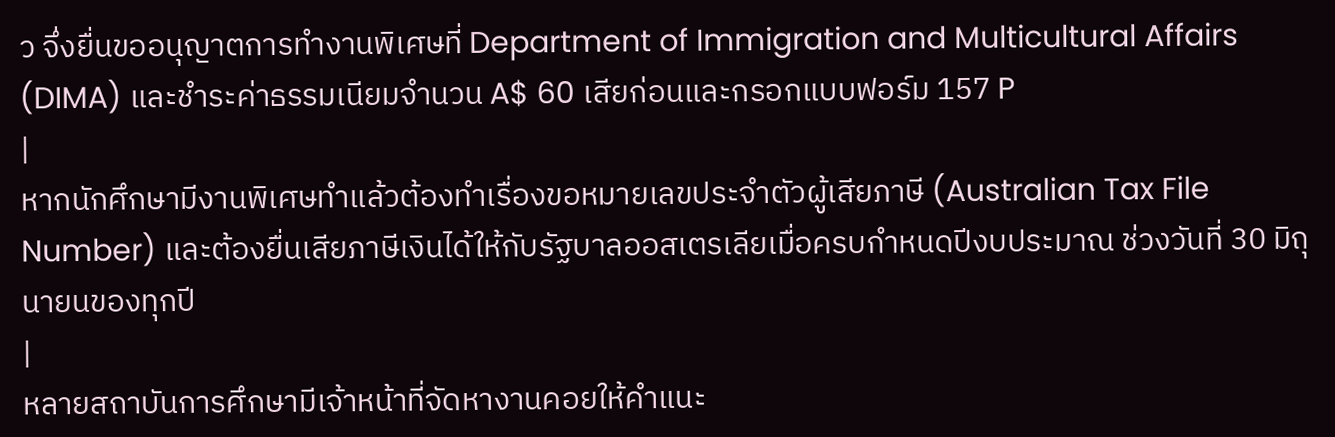ว จึ่งยื่นขออนุญาตการทำงานพิเศษที่ Department of Immigration and Multicultural Affairs (DIMA) และชำระค่าธรรมเนียมจำนวน A$ 60 เสียก่อนและกรอกแบบฟอร์ม 157 P
|
หากนักศึกษามีงานพิเศษทำแล้วต้องทำเรื่องขอหมายเลขประจำตัวผู้เสียภาษี (Australian Tax File Number) และต้องยื่นเสียภาษีเงินได้ให้กับรัฐบาลออสเตรเลียเมื่อครบกำหนดปีงบประมาณ ช่วงวันที่ 30 มิถุนายนของทุกปี
|
หลายสถาบันการศึกษามีเจ้าหน้าที่จัดหางานคอยให้คำแนะ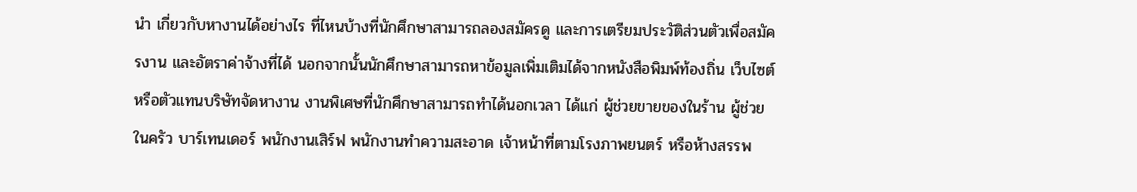นำ เกี่ยวกับหางานได้อย่างไร ที่ไหนบ้างที่นักศึกษาสามารถลองสมัครดู และการเตรียมประวัติส่วนตัวเพื่อสมัครงาน และอัตราค่าจ้างที่ได้ นอกจากนั้นนักศึกษาสามารถหาข้อมูลเพิ่มเติมได้จากหนังสือพิมพ์ท้องถิ่น เว็บไซต์ หรือตัวแทนบริษัทจัดหางาน งานพิเศษที่นักศึกษาสามารถทำได้นอกเวลา ได้แก่ ผู้ช่วยขายของในร้าน ผู้ช่วยในครัว บาร์เทนเดอร์ พนักงานเสิร์ฟ พนักงานทำความสะอาด เจ้าหน้าที่ตามโรงภาพยนตร์ หรือห้างสรรพ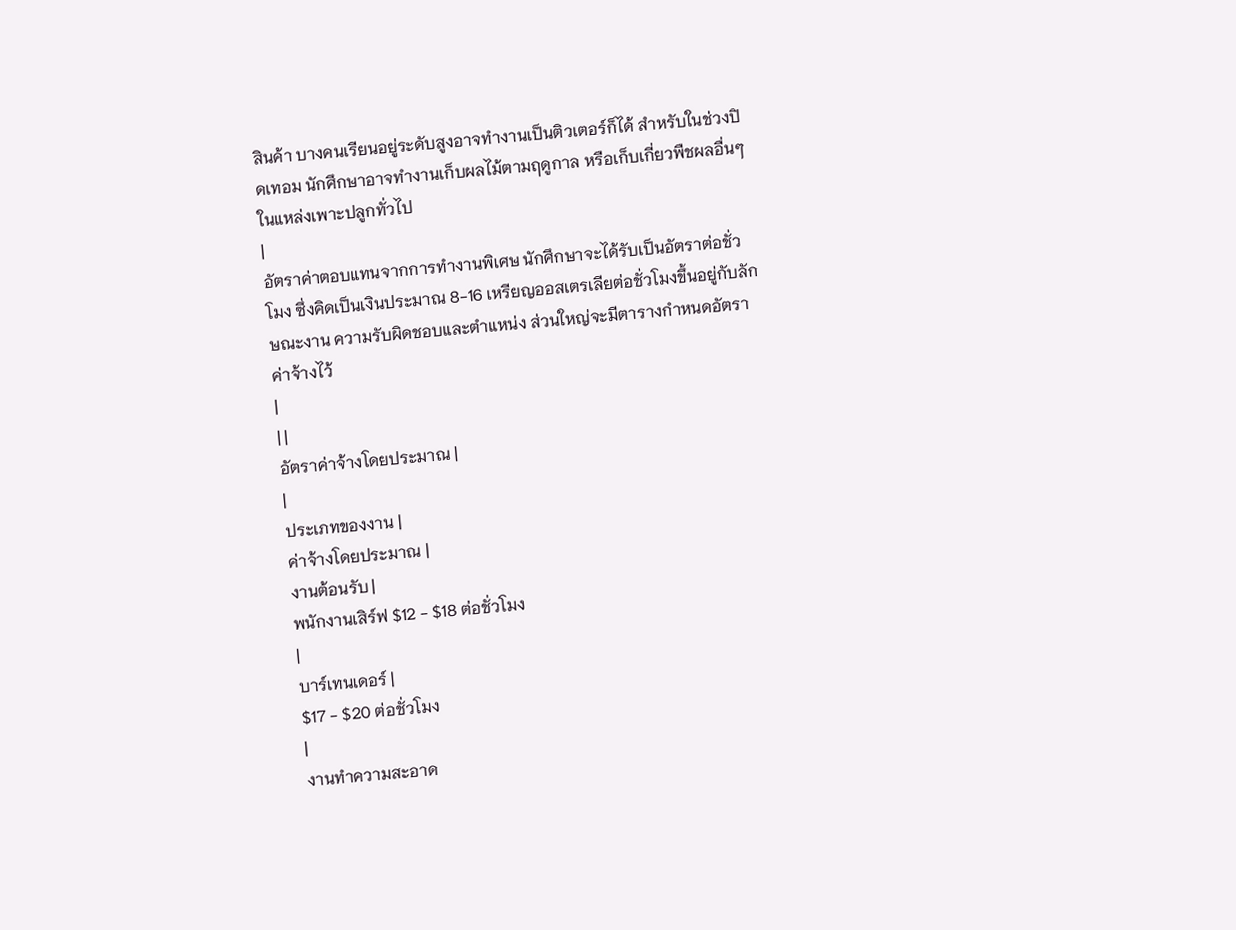สินค้า บางคนเรียนอยู่ระดับสูงอาจทำงานเป็นติวเตอร์ก็ได้ สำหรับในช่วงปิดเทอม นักศึกษาอาจทำงานเก็บผลไม้ตามฤดูกาล หรือเก็บเกี่ยวพืชผลอื่นๆ ในแหล่งเพาะปลูกทั่วไป
|
อัตราค่าตอบแทนจากการทำงานพิเศษ นักศึกษาจะได้รับเป็นอัตราต่อชั่วโมง ซึ่งคิดเป็นเงินประมาณ 8-16 เหรียญออสเตรเลียต่อชั่วโมงขึ้นอยู่กับลักษณะงาน ความรับผิดชอบและตำแหน่ง ส่วนใหญ่จะมีตารางกำหนดอัตราค่าจ้างไว้
|
| |
อัตราค่าจ้างโดยประมาณ |
|
ประเภทของงาน |
ค่าจ้างโดยประมาณ |
งานต้อนรับ |
พนักงานเสิร์ฟ $12 - $18 ต่อชั่วโมง
|
บาร์เทนเดอร์ |
$17 - $20 ต่อชั่วโมง
|
งานทำความสะอาด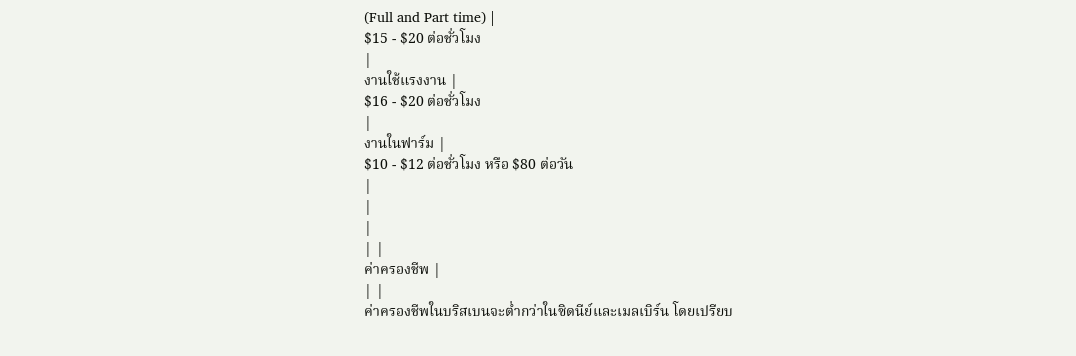(Full and Part time) |
$15 - $20 ต่อชั่วโมง
|
งานใช้แรงงาน |
$16 - $20 ต่อชั่วโมง
|
งานในฟาร์ม |
$10 - $12 ต่อชั่วโมง หรือ $80 ต่อวัน
|
|
|
| |
ค่าครองชีพ |
| |
ค่าครองชีพในบริสเบนจะต่ำกว่าในซิดนีย์และเมลเบิร์น โดยเปรียบ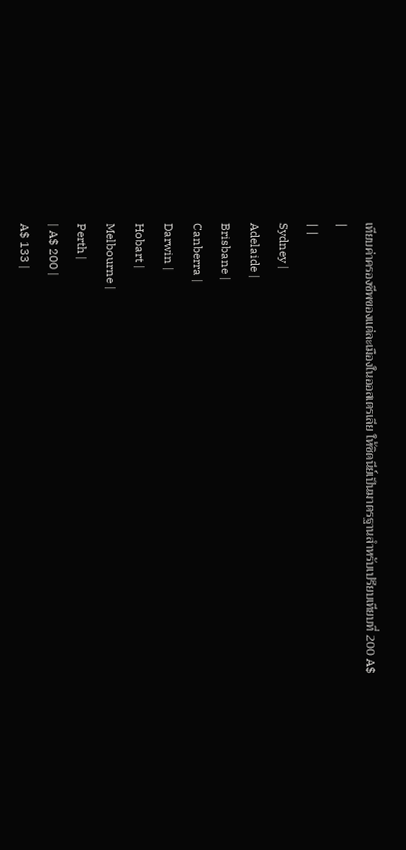เทียบค่าครองชีพของแต่ละเมืองในออสเตรเลีย ให้ซิดนีย์เป็นมาตรฐานสำหรับเปรียบเทียบที่ 200 A$
|
| |
Sydney |
Adelaide |
Brisbane |
Canberra |
Darwin |
Hobart |
Melbourne |
Perth |
| A$ 200 |
A$ 133 |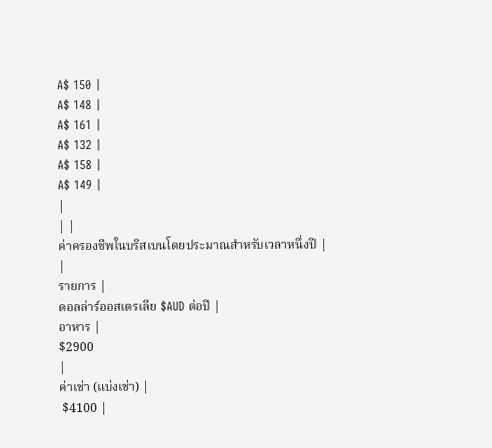A$ 150 |
A$ 148 |
A$ 161 |
A$ 132 |
A$ 158 |
A$ 149 |
|
| |
ค่าครองชีพในบริสเบนโดยประมาณสำหรับเวลาหนึ่งปี |
|
รายการ |
ดอลล่าร์ออสเตรเลีย $AUD ต่อปี |
อาหาร |
$2900
|
ค่าเช่า (แบ่งเช่า) |
 $4100 |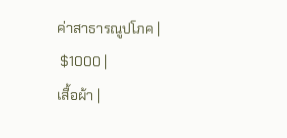ค่าสาธารณูปโภค |
 $1000 |
เสื้อผ้า |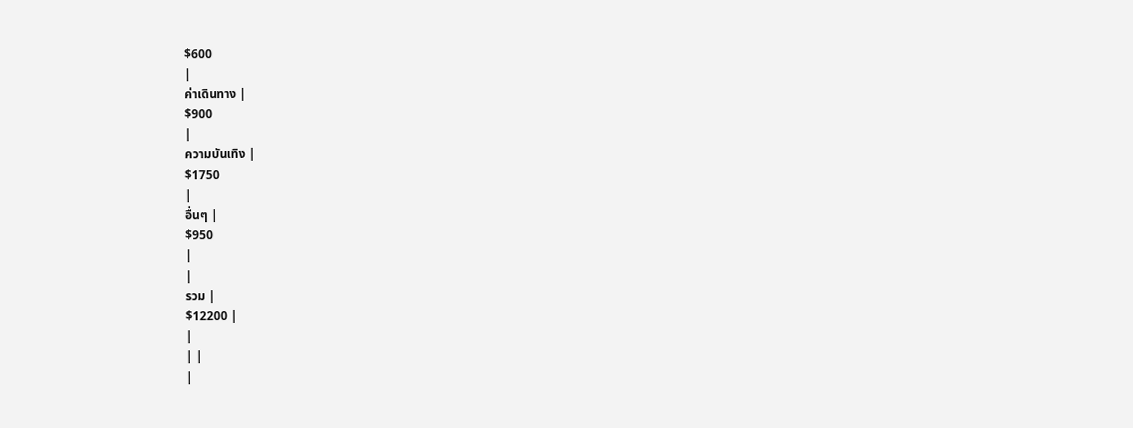$600
|
ค่าเดินทาง |
$900
|
ความบันเทิง |
$1750
|
อื่นๆ |
$950
|
|
รวม |
$12200 |
|
| |
|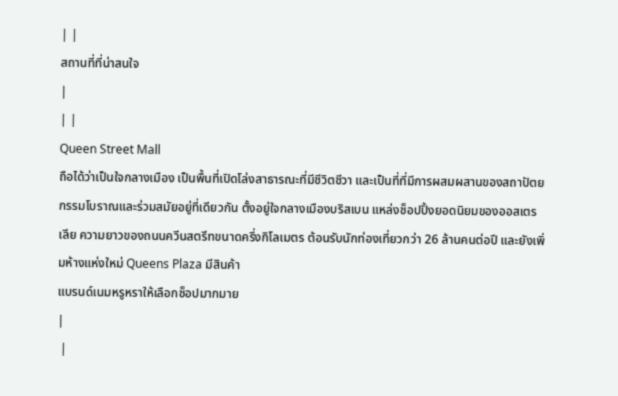| |
สถานที่ที่น่าสนใจ
|
| |
Queen Street Mall
ถือได้ว่าเป็นใจกลางเมือง เป็นพื้นที่เปิดโล่งสาธารณะที่มีชีวิตชีวา และเป็นที่ที่มีการผสมผสานของสถาปัตยกรรมโบราณและร่วมสมัยอยู่ที่เดียวกัน ตั้งอยู่ใจกลางเมืองบริสเบน แหล่งช็อปปิ้งยอดนิยมของออสเตรเลีย ความยาวของถนนควีนสตรีทขนาดครึ่งกิโลเมตร ต้อนรับนักท่องเที่ยวกว่า 26 ล้านคนต่อปี และยังเพิ่มห้างแห่งใหม่ Queens Plaza มีสินค้า
แบรนด์เนมหรูหราให้เลือกช็อปมากมาย
|
 |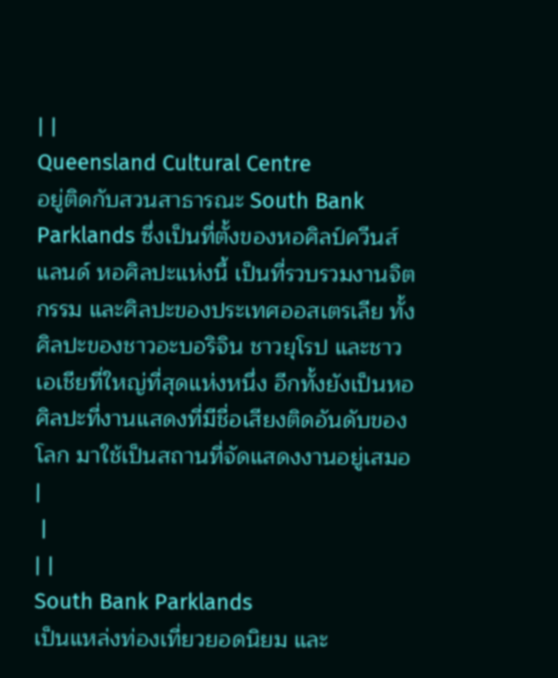| |
Queensland Cultural Centre
อยู่ติดกับสวนสาธารณะ South Bank Parklands ซึ่งเป็นที่ตั้งของหอศิลป์ควีนส์แลนด์ หอศิลปะแห่งนี้ เป็นที่รวบรวมงานจิตกรรม และศิลปะของประเทศออสเตรเลีย ทั้งศิลปะของชาวอะบอริจิน ชาวยุโรป และชาวเอเชียที่ใหญ่ที่สุดแห่งหนึ่ง อีกทั้งยังเป็นหอศิลปะที่งานแสดงที่มีชื่อเสียงติดอันดับของโลก มาใช้เป็นสถานที่จัดแสดงงานอยู่เสมอ
|
 |
| |
South Bank Parklands
เป็นแหล่งท่องเที่ยวยอดนิยม และ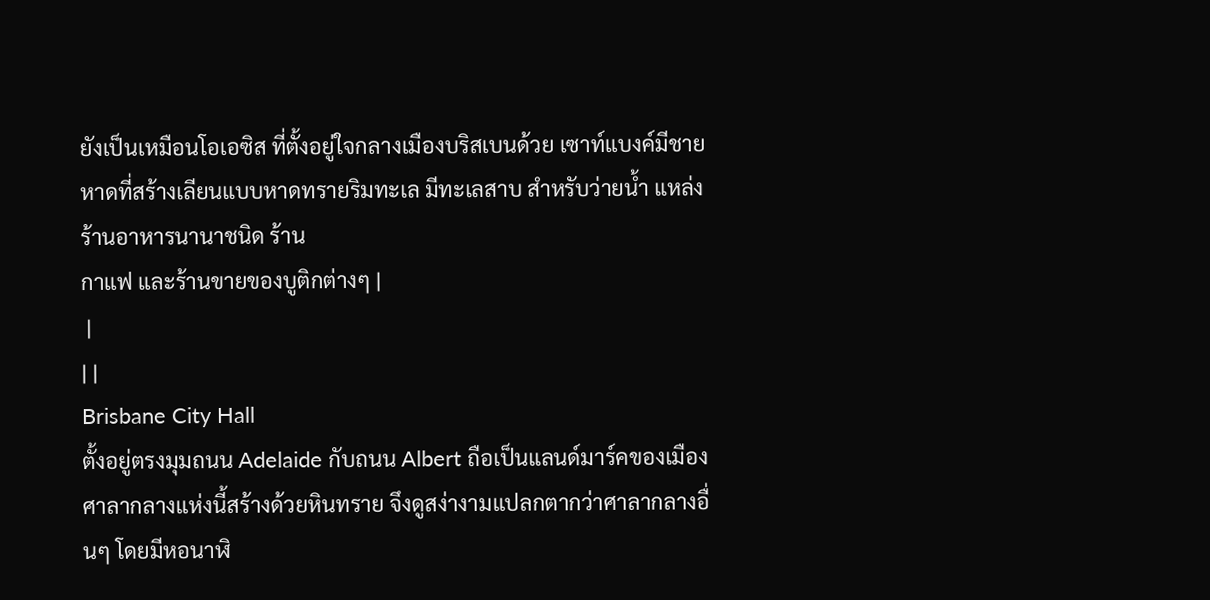ยังเป็นเหมือนโอเอซิส ที่ตั้งอยู่ใจกลางเมืองบริสเบนด้วย เซาท์แบงค์มีชายหาดที่สร้างเลียนแบบหาดทรายริมทะเล มีทะเลสาบ สำหรับว่ายน้ำ แหล่งร้านอาหารนานาชนิด ร้าน
กาแฟ และร้านขายของบูติกต่างๆ |
 |
| |
Brisbane City Hall
ตั้งอยู่ตรงมุมถนน Adelaide กับถนน Albert ถือเป็นแลนด์มาร์คของเมือง ศาลากลางแห่งนี้สร้างด้วยหินทราย จึงดูสง่างามแปลกตากว่าศาลากลางอื่นๆ โดยมีหอนาฬิ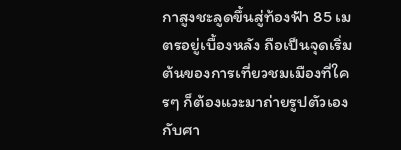กาสูงชะลูดขึ้นสู่ท้องฟ้า 85 เมตรอยู่เบื้องหลัง ถือเป็นจุดเริ่มต้นของการเที่ยวชมเมืองที่ใครๆ ก็ต้องแวะมาถ่ายรูปตัวเองกับศา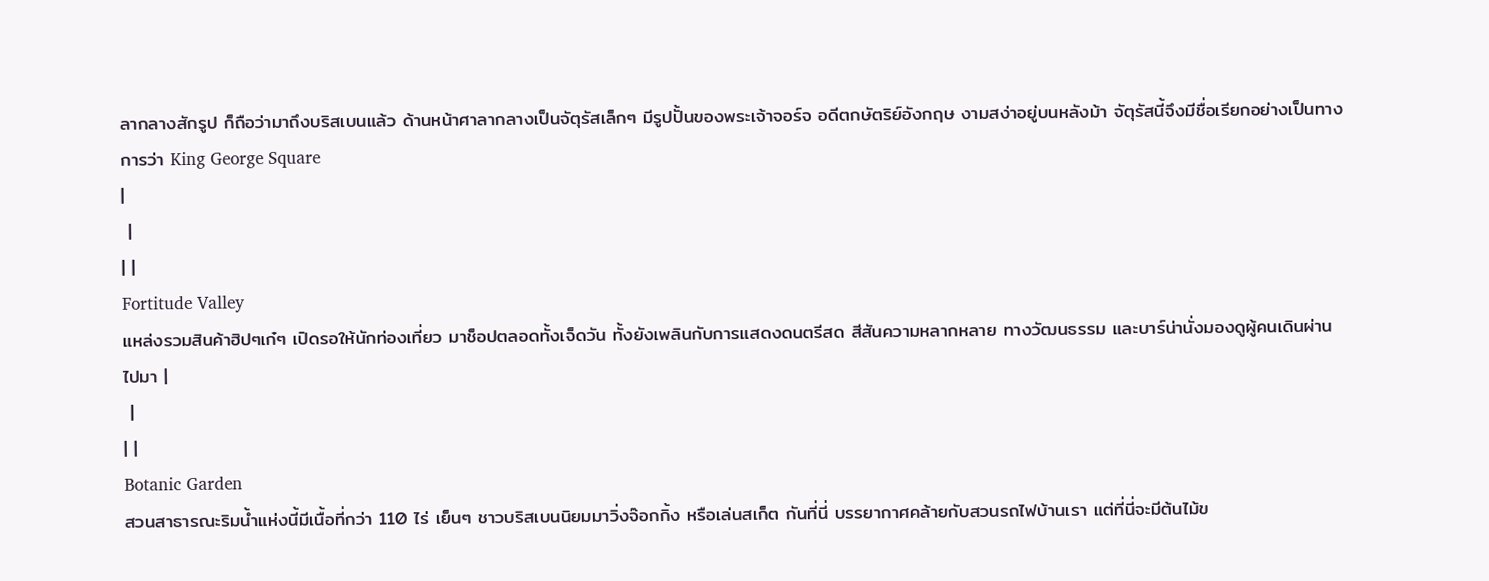ลากลางสักรูป ก็ถือว่ามาถึงบริสเบนแล้ว ด้านหน้าศาลากลางเป็นจัตุรัสเล็กๆ มีรูปปั้นของพระเจ้าจอร์จ อดีตกษัตริย์อังกฤษ งามสง่าอยู่บนหลังม้า จัตุรัสนี้จึงมีชื่อเรียกอย่างเป็นทางการว่า King George Square
|
 |
| |
Fortitude Valley
แหล่งรวมสินค้าฮิปๆเก๋ๆ เปิดรอให้นักท่องเที่ยว มาช็อปตลอดทั้งเจ็ดวัน ทั้งยังเพลินกับการแสดงดนตรีสด สีสันความหลากหลาย ทางวัฒนธรรม และบาร์น่านั่งมองดูผู้คนเดินผ่านไปมา |
 |
| |
Botanic Garden
สวนสาธารณะริมน้ำแห่งนี้มีเนื้อที่กว่า 110 ไร่ เย็นๆ ชาวบริสเบนนิยมมาวิ่งจ๊อกกิ้ง หรือเล่นสเก็ต กันที่นี่ บรรยากาศคล้ายกับสวนรถไฟบ้านเรา แต่ที่นี่จะมีต้นไม้ข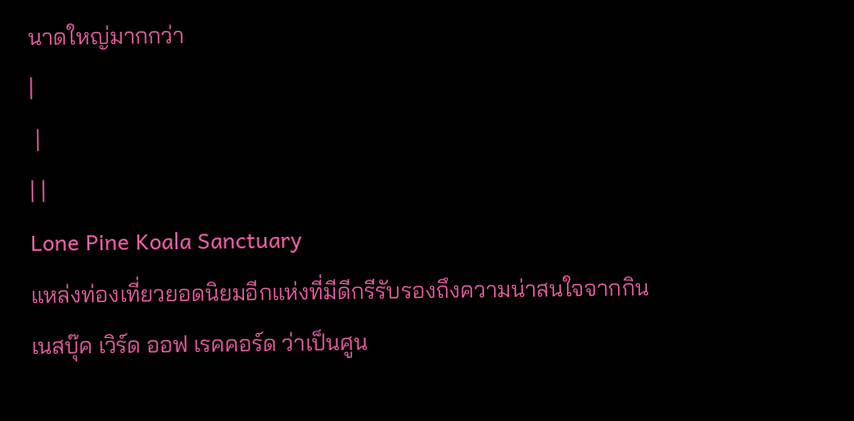นาดใหญ่มากกว่า
|
 |
| |
Lone Pine Koala Sanctuary
แหล่งท่องเที่ยวยอดนิยมอีกแห่งที่มีดีกรีรับรองถึงความน่าสนใจจากกินเนสบุ๊ค เวิร์ด ออฟ เรคคอร์ด ว่าเป็นศูน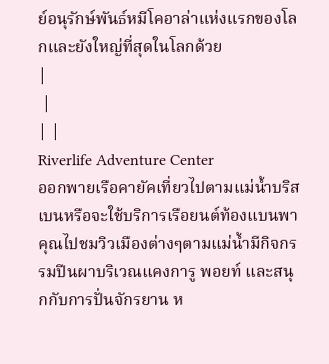ย์อนุรักษ์พันธ์หมีโคอาล่าแห่งแรกของโลกและยังใหญ่ที่สุดในโลกด้วย
|
 |
| |
Riverlife Adventure Center
ออกพายเรือคายัคเที่ยวไปตามแม่น้ำบริสเบนหรือจะใช้บริการเรือยนต์ท้องแบนพาคุณไปชมวิวเมืองต่างๆตามแม่น้ำมีกิจกรรมปีนผาบริเวณแคงการู พอยท์ และสนุกกับการปั่นจักรยาน ห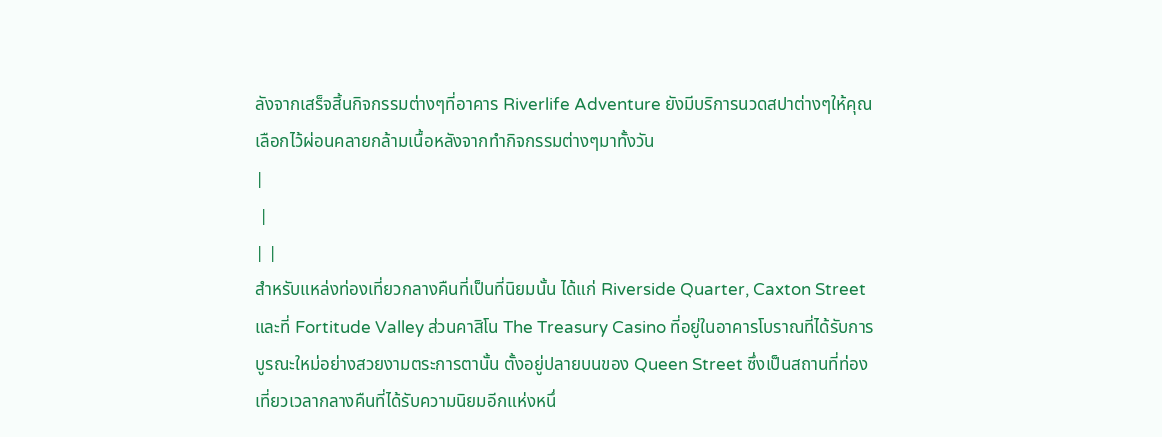ลังจากเสร็จสิ้นกิจกรรมต่างๆที่อาคาร Riverlife Adventure ยังมีบริการนวดสปาต่างๆให้คุณเลือกไว้ผ่อนคลายกล้ามเนื้อหลังจากทำกิจกรรมต่างๆมาทั้งวัน
|
 |
| |
สำหรับแหล่งท่องเที่ยวกลางคืนที่เป็นที่นิยมนั้น ได้แก่ Riverside Quarter, Caxton Street และที่ Fortitude Valley ส่วนคาสิโน The Treasury Casino ที่อยู่ในอาคารโบราณที่ได้รับการบูรณะใหม่อย่างสวยงามตระการตานั้น ตั้งอยู่ปลายบนของ Queen Street ซึ่งเป็นสถานที่ท่องเที่ยวเวลากลางคืนที่ได้รับความนิยมอีกแห่งหนึ่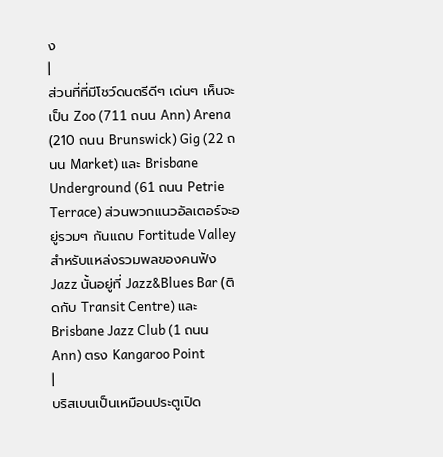ง
|
ส่วนที่ที่มีโชว์ดนตรีดีๆ เด่นๆ เห็นจะเป็น Zoo (711 ถนน Ann) Arena (210 ถนน Brunswick) Gig (22 ถนน Market) และ Brisbane Underground (61 ถนน Petrie Terrace) ส่วนพวกแนวอัลเตอร์จะอยู่รวมๆ กันแถบ Fortitude Valley สำหรับแหล่งรวมพลของคนฟัง Jazz นั้นอยู่ที่ Jazz&Blues Bar (ติดกับ Transit Centre) และ Brisbane Jazz Club (1 ถนน Ann) ตรง Kangaroo Point
|
บริสเบนเป็นเหมือนประตูเปิด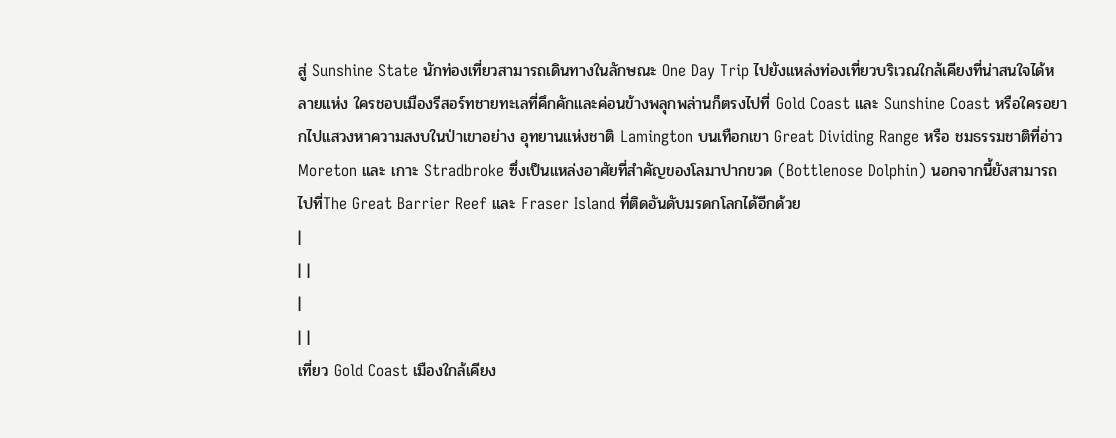สู่ Sunshine State นักท่องเที่ยวสามารถเดินทางในลักษณะ One Day Trip ไปยังแหล่งท่องเที่ยวบริเวณใกล้เคียงที่น่าสนใจได้หลายแห่ง ใครชอบเมืองรีสอร์ทชายทะเลที่คึกคักและค่อนข้างพลุกพล่านก็ตรงไปที่ Gold Coast และ Sunshine Coast หรือใครอยากไปแสวงหาความสงบในป่าเขาอย่าง อุทยานแห่งชาติ Lamington บนเทือกเขา Great Dividing Range หรือ ชมธรรมชาติที่อ่าว Moreton และ เกาะ Stradbroke ซึ่งเป็นแหล่งอาศัยที่สำคัญของโลมาปากขวด (Bottlenose Dolphin) นอกจากนี้ยังสามารถไปที่The Great Barrier Reef และ Fraser Island ที่ติดอันดับมรดกโลกได้อีกด้วย
|
| |
|
| |
เที่ยว Gold Coast เมืองใกล้เคียง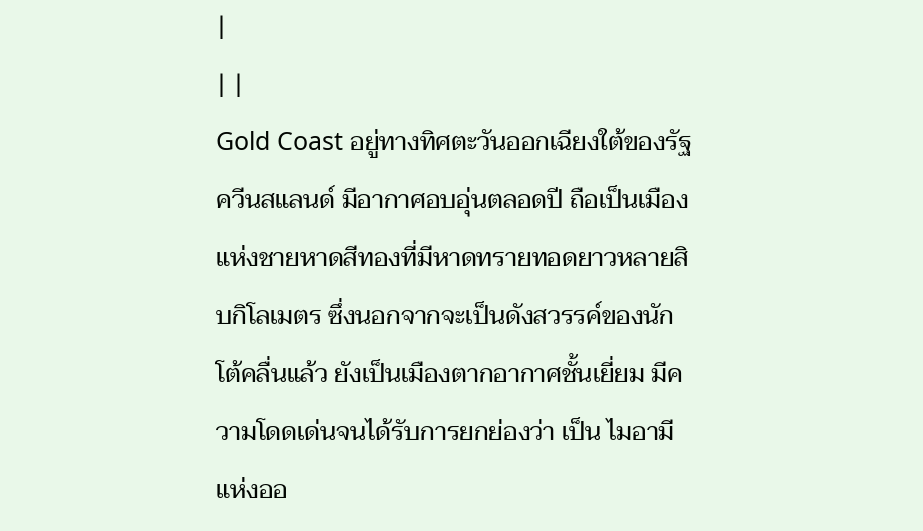|
| |
Gold Coast อยู่ทางทิศตะวันออกเฉียงใต้ของรัฐควีนสแลนด์ มีอากาศอบอุ่นตลอดปี ถือเป็นเมืองแห่งชายหาดสีทองที่มีหาดทรายทอดยาวหลายสิบกิโลเมตร ซึ่งนอกจากจะเป็นดังสวรรค์ของนักโต้คลื่นแล้ว ยังเป็นเมืองตากอากาศชั้นเยี่ยม มีความโดดเด่นจนได้รับการยกย่องว่า เป็น ไมอามีแห่งออ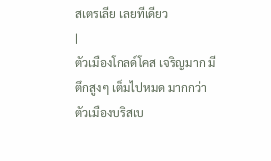สเตรเลีย เลยทีเดียว
|
ตัวเมืองโกลด์โคส เจริญมาก มีตึกสูงๆ เต็มไปหมด มากกว่าตัวเมืองบริสเบ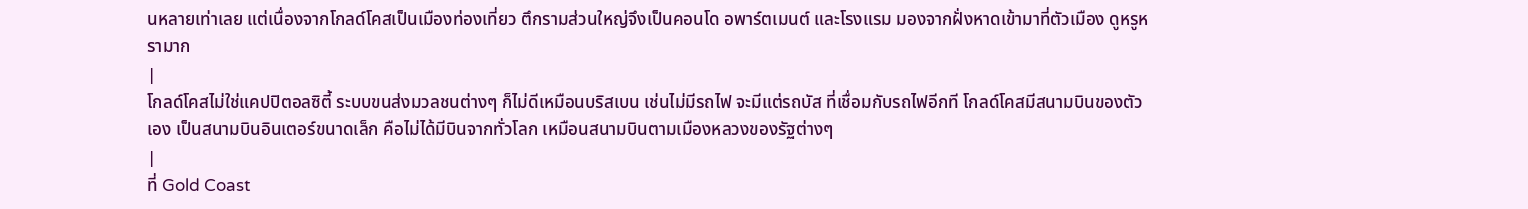นหลายเท่าเลย แต่เนื่องจากโกลด์โคสเป็นเมืองท่องเที่ยว ตึกรามส่วนใหญ่จึงเป็นคอนโด อพาร์ตเมนต์ และโรงแรม มองจากฝั่งหาดเข้ามาที่ตัวเมือง ดูหรูหรามาก
|
โกลด์โคสไม่ใช่แคปปิตอลซิตี้ ระบบขนส่งมวลชนต่างๆ ก็ไม่ดีเหมือนบริสเบน เช่นไม่มีรถไฟ จะมีแต่รถบัส ที่เชื่อมกับรถไฟอีกที โกลด์โคสมีสนามบินของตัวเอง เป็นสนามบินอินเตอร์ขนาดเล็ก คือไม่ได้มีบินจากทั่วโลก เหมือนสนามบินตามเมืองหลวงของรัฐต่างๆ
|
ที่ Gold Coast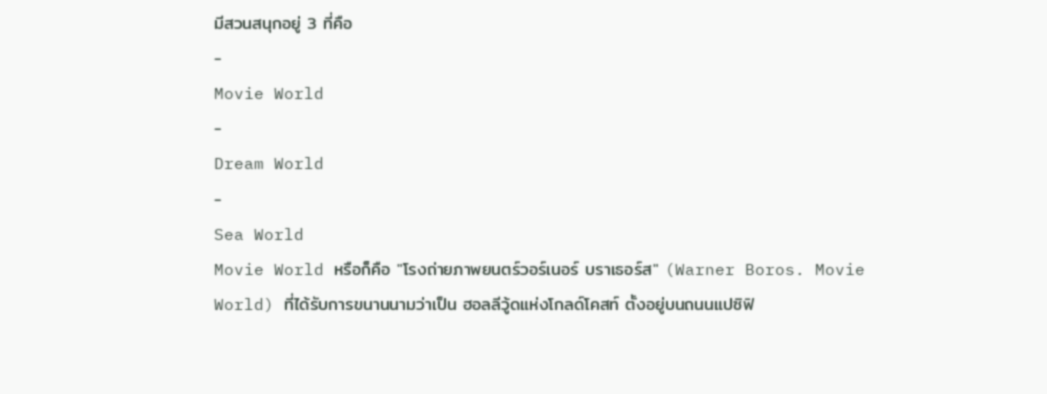มีสวนสนุกอยู่ 3 ที่คือ
-
Movie World
-
Dream World
-
Sea World
Movie World หรือก็คือ "โรงถ่ายภาพยนตร์วอร์เนอร์ บราเธอร์ส" (Warner Boros. Movie World) ที่ได้รับการขนานนามว่าเป็น ฮอลลีวู้ดแห่งโกลด์โคสท์ ตั้งอยู่บนถนนแปซิฟิ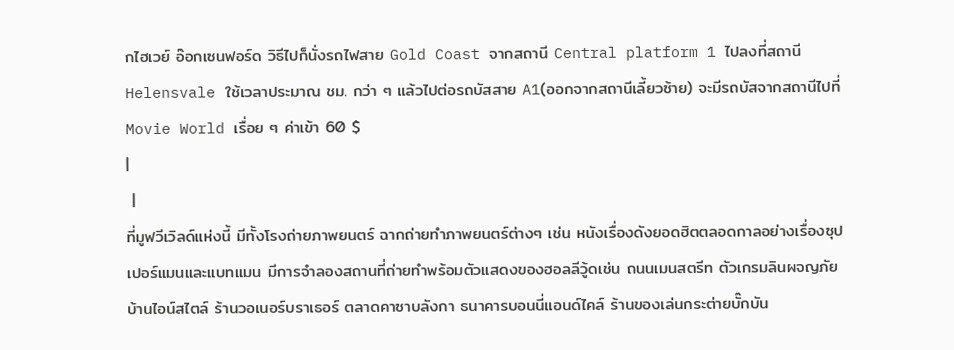กไฮเวย์ อ๊อกเซนฟอร์ด วิธีไปก็นั่งรถไฟสาย Gold Coast จากสถานี Central platform 1 ไปลงที่สถานี Helensvale ใช้เวลาประมาณ ชม. กว่า ๆ แล้วไปต่อรถบัสสาย A1(ออกจากสถานีเลี้ยวซ้าย) จะมีรถบัสจากสถานีไปที่ Movie World เรื่อย ๆ ค่าเข้า 60 $
|
 |
ที่มูฟวีเวิลด์แห่งนี้ มีทั้งโรงถ่ายภาพยนตร์ ฉากถ่ายทำภาพยนตร์ต่างๆ เช่น หนังเรื่องดังยอดฮิตตลอดกาลอย่างเรื่องซุปเปอร์แมนและแบทแมน มีการจำลองสถานที่ถ่ายทำพร้อมตัวแสดงของฮอลลีวู้ดเช่น ถนนเมนสตรีท ตัวเกรมลินผจญภัย บ้านไอน์สไตล์ ร้านวอเนอร์บราเธอร์ ตลาดคาซาบลังกา ธนาคารบอนนี่แอนด์ไคล์ ร้านของเล่นกระต่ายบั๊กบัน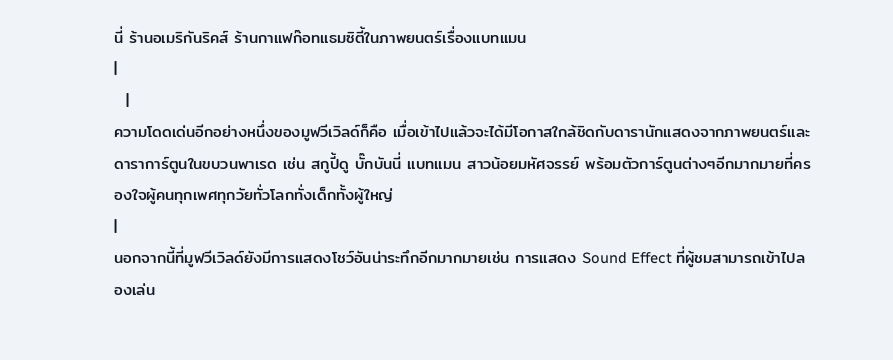นี่ ร้านอเมริกันริคส์ ร้านกาแฟก๊อทแธมซิตี้ในภาพยนตร์เรื่องแบทแมน
|
  |
ความโดดเด่นอีกอย่างหนึ่งของมูฟวีเวิลด์ก็คือ เมื่อเข้าไปแล้วจะได้มีโอกาสใกล้ชิดกับดารานักแสดงจากภาพยนตร์และดาราการ์ตูนในขบวนพาเรด เช่น สกูปี้ดู บั๊กบันนี่ แบทแมน สาวน้อยมหัศจรรย์ พร้อมตัวการ์ตูนต่างๆอีกมากมายที่ครองใจผู้คนทุกเพศทุกวัยทั่วโลกทั่งเด็กทั้งผู้ใหญ่
|
นอกจากนี้ที่มูฟวีเวิลด์ยังมีการแสดงโชว์อันน่าระทึกอีกมากมายเช่น การแสดง Sound Effect ที่ผู้ชมสามารถเข้าไปลองเล่น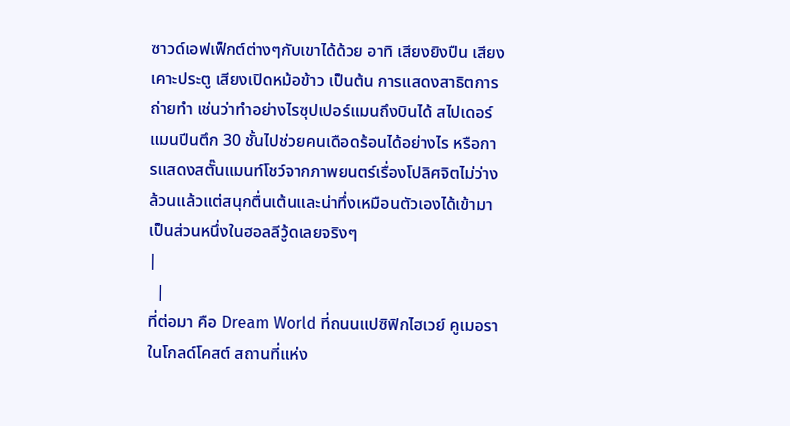ซาวด์เอฟเฟ็กต์ต่างๆกับเขาได้ด้วย อาทิ เสียงยิงปืน เสียงเคาะประตู เสียงเปิดหม้อข้าว เป็นต้น การแสดงสาธิตการถ่ายทำ เช่นว่าทำอย่างไรซุปเปอร์แมนถึงบินได้ สไปเดอร์แมนปีนตึก 30 ชั้นไปช่วยคนเดือดร้อนได้อย่างไร หรือการแสดงสตั๊นแมนท์โชว์จากภาพยนตร์เรื่องโปลิศจิตไม่ว่าง ล้วนแล้วแต่สนุกตื่นเต้นและน่าทึ่งเหมือนตัวเองได้เข้ามาเป็นส่วนหนึ่งในฮอลลีวู้ดเลยจริงๆ
|
  |
ที่ต่อมา คือ Dream World ที่ถนนแปซิฟิกไฮเวย์ คูเมอราในโกลด์โคสต์ สถานที่แห่ง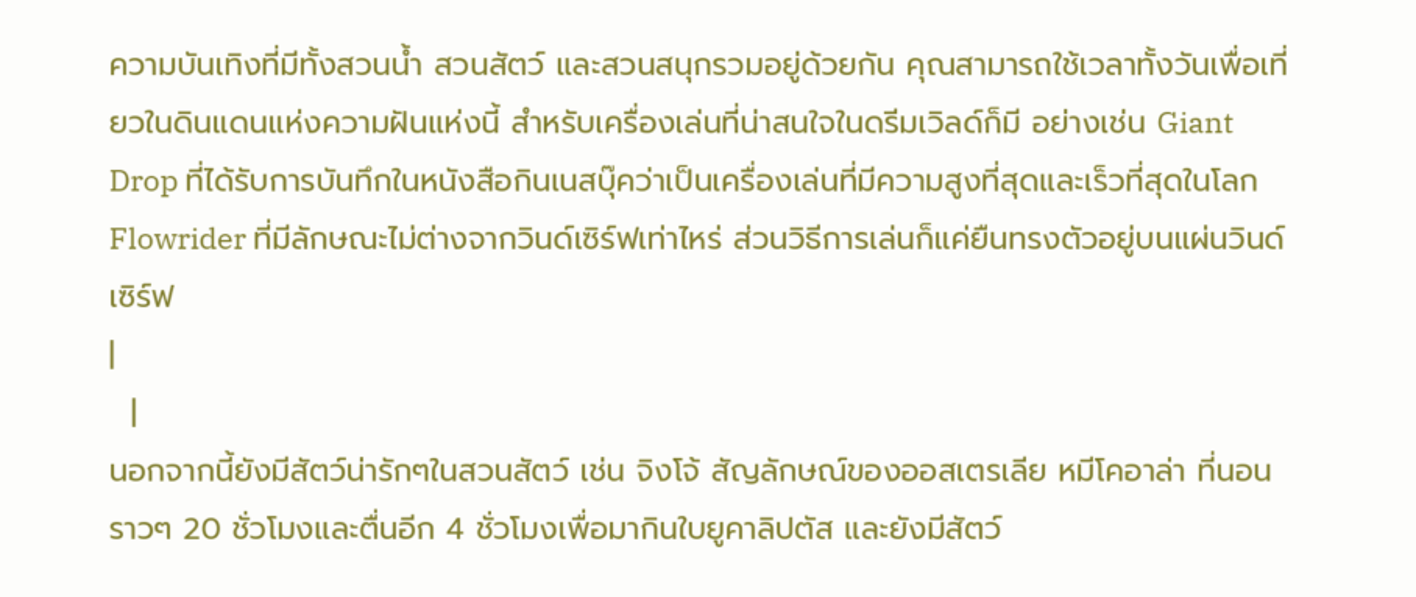ความบันเทิงที่มีทั้งสวนน้ำ สวนสัตว์ และสวนสนุกรวมอยู่ด้วยกัน คุณสามารถใช้เวลาทั้งวันเพื่อเที่ยวในดินแดนแห่งความฝันแห่งนี้ สำหรับเครื่องเล่นที่น่าสนใจในดรีมเวิลด์ก็มี อย่างเช่น Giant Drop ที่ได้รับการบันทึกในหนังสือกินเนสบุ๊คว่าเป็นเครื่องเล่นที่มีความสูงที่สุดและเร็วที่สุดในโลก Flowrider ที่มีลักษณะไม่ต่างจากวินด์เซิร์ฟเท่าไหร่ ส่วนวิธีการเล่นก็แค่ยืนทรงตัวอยู่บนแผ่นวินด์เซิร์ฟ
|
  |
นอกจากนี้ยังมีสัตว์น่ารักๆในสวนสัตว์ เช่น จิงโจ้ สัญลักษณ์ของออสเตรเลีย หมีโคอาล่า ที่นอนราวๆ 20 ชั่วโมงและตื่นอีก 4 ชั่วโมงเพื่อมากินใบยูคาลิปตัส และยังมีสัตว์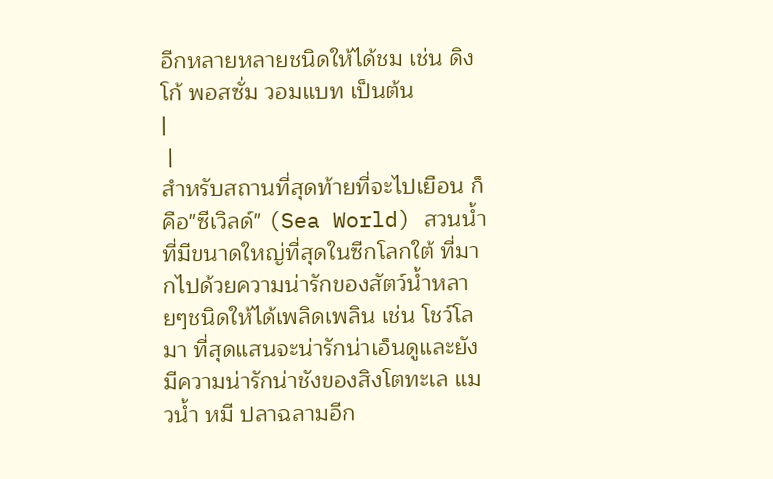อีกหลายหลายชนิดให้ได้ชม เช่น ดิงโก้ พอสซั่ม วอมแบท เป็นต้น
|
 |
สำหรับสถานที่สุดท้ายที่จะไปเยือน ก็คือ"ซีเวิลด์" (Sea World) สวนน้ำที่มีขนาดใหญ่ที่สุดในซีกโลกใต้ ที่มากไปด้วยความน่ารักของสัตว์น้ำหลายๆชนิดให้ได้เพลิดเพลิน เช่น โชว์โลมา ที่สุดแสนจะน่ารักน่าเอ็นดูและยังมีความน่ารักน่าชังของสิงโตทะเล แมวน้ำ หมี ปลาฉลามอีก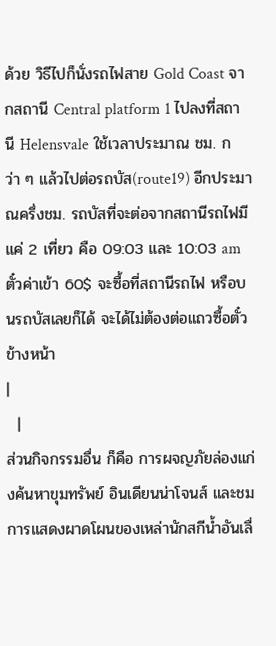ด้วย วิธีไปก็นั่งรถไฟสาย Gold Coast จากสถานี Central platform 1 ไปลงที่สถานี Helensvale ใช้เวลาประมาณ ชม. กว่า ๆ แล้วไปต่อรถบัส(route19) อีกประมาณครึ่งชม. รถบัสที่จะต่อจากสถานีรถไฟมีแค่ 2 เที่ยว คือ 09:03 และ 10:03 am ตั๋วค่าเข้า 60$ จะซื้อที่สถานีรถไฟ หรือบนรถบัสเลยก็ได้ จะได้ไม่ต้องต่อแถวซื้อตั๋วข้างหน้า
|
  |
ส่วนกิจกรรมอื่น ก็คือ การผจญภัยล่องแก่งค้นหาขุมทรัพย์ อินเดียนน่าโจนส์ และชมการแสดงผาดโผนของเหล่านักสกีน้ำอันเลื่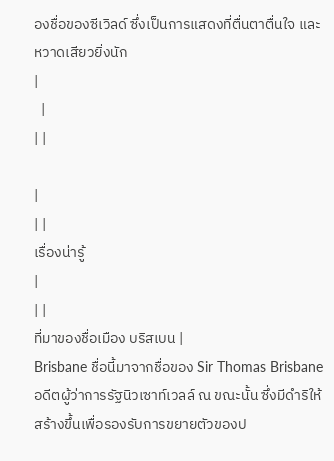องชื่อของซีเวิลด์ ซึ่งเป็นการแสดงที่ตื่นตาตื่นใจ และหวาดเสียวยิ่งนัก
|
  |
| |

|
| |
เรื่องน่ารู้
|
| |
ที่มาของชื่อเมือง บริสเบน |
Brisbane ชื่อนี้มาจากชื่อของ Sir Thomas Brisbane อดีตผู้ว่าการรัฐนิวเซาท์เวลล์ ณ ขณะนั้น ซึ่งมีดำริให้สร้างขึ้นเพื่อรองรับการขยายตัวของป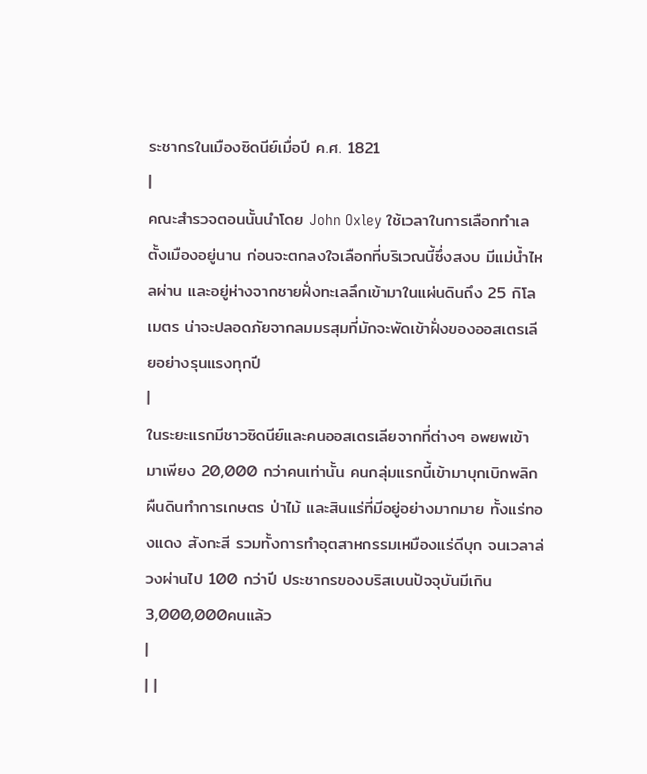ระชากรในเมืองซิดนีย์เมื่อปี ค.ศ. 1821
|
คณะสำรวจตอนนั้นนำโดย John Oxley ใช้เวลาในการเลือกทำเลตั้งเมืองอยู่นาน ก่อนจะตกลงใจเลือกที่บริเวณนี้ซึ่งสงบ มีแม่น้ำไหลผ่าน และอยู่ห่างจากชายฝั่งทะเลลึกเข้ามาในแผ่นดินถึง 25 กิโลเมตร น่าจะปลอดภัยจากลมมรสุมที่มักจะพัดเข้าฝั่งของออสเตรเลียอย่างรุนแรงทุกปี
|
ในระยะแรกมีชาวซิดนีย์และคนออสเตรเลียจากที่ต่างๆ อพยพเข้ามาเพียง 20,000 กว่าคนเท่านั้น คนกลุ่มแรกนี้เข้ามาบุกเบิกพลิกผืนดินทำการเกษตร ป่าไม้ และสินแร่ที่มีอยู่อย่างมากมาย ทั้งแร่ทองแดง สังกะสี รวมทั้งการทำอุตสาหกรรมเหมืองแร่ดีบุก จนเวลาล่วงผ่านไป 100 กว่าปี ประชากรของบริสเบนปัจจุบันมีเกิน 3,000,000คนแล้ว
|
| |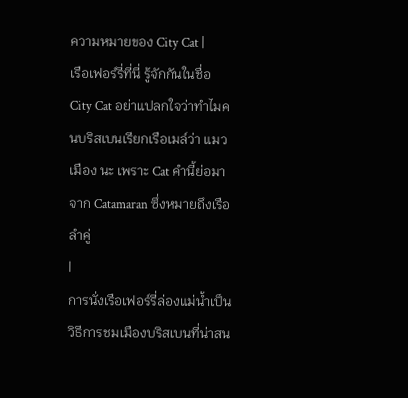ความหมายของ City Cat |
เรือเฟอร์รี่ที่นี่ รู้จักกันในชื่อ City Cat อย่าแปลกใจว่าทำไมคนบริสเบนเรียกเรือเมล์ว่า แมวเมือง นะ เพราะ Cat คำนี้ย่อมาจาก Catamaran ซึ่งหมายถึงเรือลำคู่
|
การนั่งเรือเฟอร์รี่ล่องแม่น้ำเป็นวิธีการชมเมืองบริสเบนที่น่าสน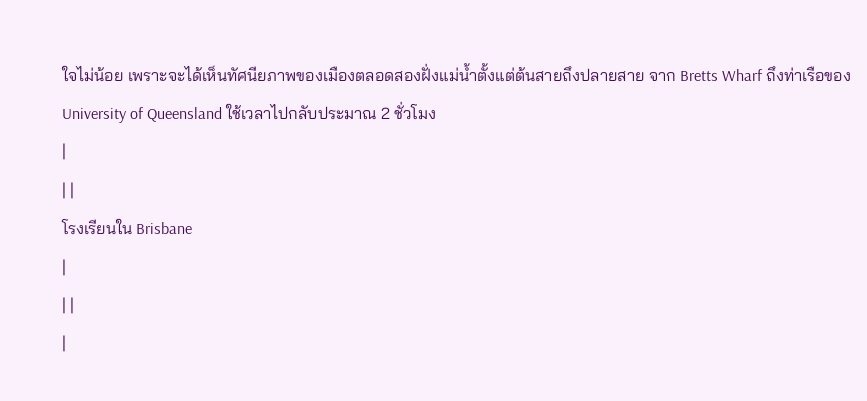ใจไม่น้อย เพราะจะได้เห็นทัศนียภาพของเมืองตลอดสองฝั่งแม่น้ำตั้งแต่ต้นสายถึงปลายสาย จาก Bretts Wharf ถึงท่าเรือของ University of Queensland ใช้เวลาไปกลับประมาณ 2 ชั่วโมง
|
| |
โรงเรียนใน Brisbane
|
| |
|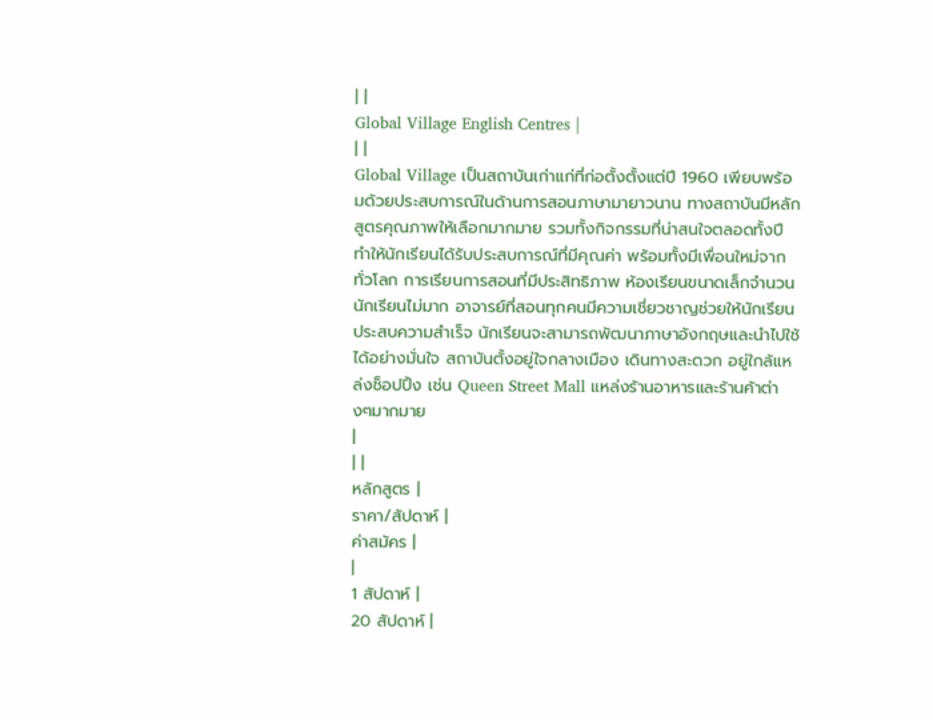| |
Global Village English Centres |
| |
Global Village เป็นสถาบันเก่าแก่ที่ก่อตั้งตั้งแต่ปี 1960 เพียบพร้อมด้วยประสบการณ์ในด้านการสอนภาษามายาวนาน ทางสถาบันมีหลักสูตรคุณภาพให้เลือกมากมาย รวมทั้งกิจกรรมที่น่าสนใจตลอดทั้งปี ทำให้นักเรียนได้รับประสบการณ์ที่มีคุณค่า พร้อมทั้งมีเพื่อนใหม่จากทั่วโลก การเรียนการสอนที่มีประสิทธิภาพ ห้องเรียนขนาดเล็กจำนวนนักเรียนไม่มาก อาจารย์ที่สอนทุกคนมีความเชี่ยวชาญช่วยให้นักเรียนประสบความสำเร็จ นักเรียนจะสามารถพัฒนาภาษาอังกฤษและนำไปใช้ได้อย่างมั่นใจ สถาบันตั้งอยู่ใจกลางเมือง เดินทางสะดวก อยู่ใกล้แหล่งช็อปปิ้ง เช่น Queen Street Mall แหล่งร้านอาหารและร้านค้าต่างๆมากมาย
|
| |
หลักสูตร |
ราคา/สัปดาห์ |
ค่าสมัคร |
|
1 สัปดาห์ |
20 สัปดาห์ |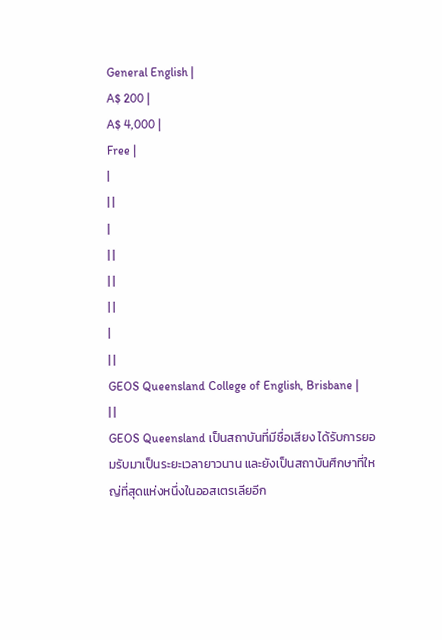General English |
A$ 200 |
A$ 4,000 |
Free |
|
| |
|
| |
| |
| |
|
| |
GEOS Queensland College of English, Brisbane |
| |
GEOS Queensland เป็นสถาบันที่มีชื่อเสียง ได้รับการยอมรับมาเป็นระยะเวลายาวนาน และยังเป็นสถาบันศึกษาที่ใหญ่ที่สุดแห่งหนึ่งในออสเตรเลียอีก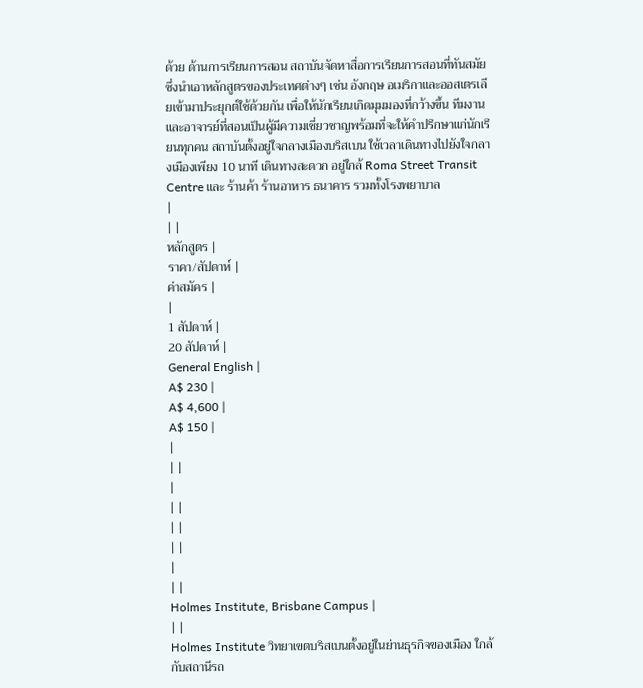ด้วย ด้านการเรียนการสอน สถาบันจัดหาสื่อการเรียนการสอนที่ทันสมัย ซึ่งนำเอาหลักสูตรของประเทศต่างๆ เช่น อังกฤษ อเมริกาและออสเตรเลียเข้ามาประยุกต์ใช้ด้วยกัน เพื่อให้นักเรียนเกิดมุมมองที่กว้างขึ้น ทีมงานและอาจารย์ที่สอนเป็นผู้มีความเชี่ยวชาญพร้อมที่จะให้คำปรึกษาแก่นักเรียนทุกคน สถาบันตั้งอยู่ใจกลางเมืองบริสเบน ใช้เวลาเดินทางไปยังใจกลางเมืองเพียง 10 นาที เดินทางสะดวก อยู่ใกล้ Roma Street Transit Centre และ ร้านค้า ร้านอาหาร ธนาคาร รวมทั้งโรงพยาบาล
|
| |
หลักสูตร |
ราคา/สัปดาห์ |
ค่าสมัคร |
|
1 สัปดาห์ |
20 สัปดาห์ |
General English |
A$ 230 |
A$ 4,600 |
A$ 150 |
|
| |
|
| |
| |
| |
|
| |
Holmes Institute, Brisbane Campus |
| |
Holmes Institute วิทยาเขตบริสเบนตั้งอยู่ในย่านธุรกิจของเมือง ใกล้กับสถานีรถ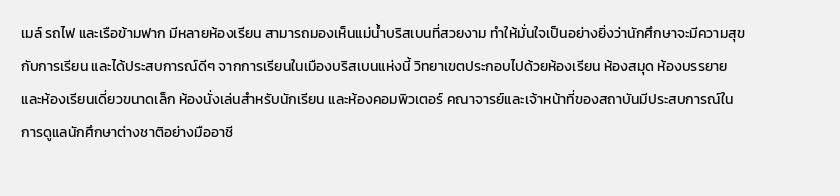เมล์ รถไฟ และเรือข้ามฟาก มีหลายห้องเรียน สามารถมองเห็นแม่น้ำบริสเบนที่สวยงาม ทำให้มั่นใจเป็นอย่างยิ่งว่านักศึกษาจะมีความสุขกับการเรียน และได้ประสบการณ์ดีๆ จากการเรียนในเมืองบริสเบนแห่งนี้ วิทยาเขตประกอบไปด้วยห้องเรียน ห้องสมุด ห้องบรรยาย และห้องเรียนเดี่ยวขนาดเล็ก ห้องนั่งเล่นสำหรับนักเรียน และห้องคอมพิวเตอร์ คณาจารย์และเจ้าหน้าที่ของสถาบันมีประสบการณ์ในการดูแลนักศึกษาต่างชาติอย่างมืออาชี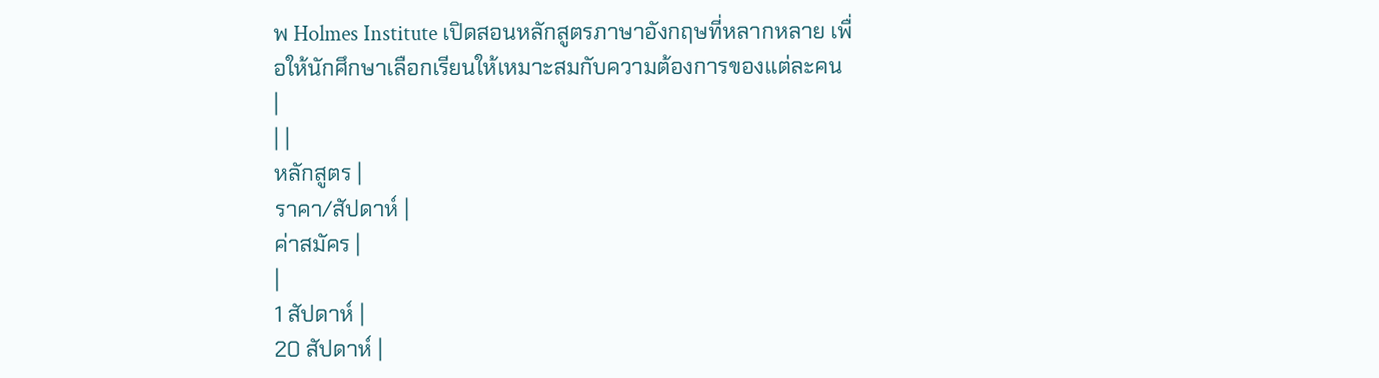พ Holmes Institute เปิดสอนหลักสูตรภาษาอังกฤษที่หลากหลาย เพื่อให้นักศึกษาเลือกเรียนให้เหมาะสมกับความต้องการของแต่ละคน
|
| |
หลักสูตร |
ราคา/สัปดาห์ |
ค่าสมัคร |
|
1 สัปดาห์ |
20 สัปดาห์ |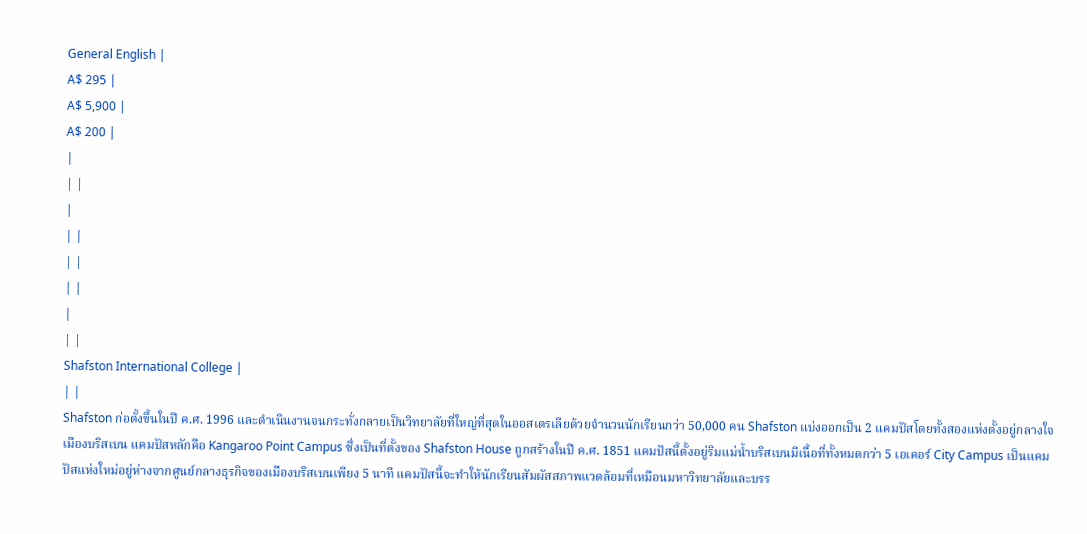General English |
A$ 295 |
A$ 5,900 |
A$ 200 |
|
| |
|
| |
| |
| |
|
| |
Shafston International College |
| |
Shafston ก่อตั้งขึ้นในปี ค.ศ. 1996 และดำเนินงานจนกระทั่งกลายเป็นวิทยาลัยที่ใหญ่ที่สุดในออสเตรเลียด้วยจำนวนนักเรียนกว่า 50,000 คน Shafston แบ่งออกเป็น 2 แคมปัสโดยทั้งสองแห่งตั้งอยู่กลางใจเมืองบริสเบน แคมปัสหลักคือ Kangaroo Point Campus ซึ่งเป็นที่ตั้งของ Shafston House ถูกสร้างในปี ค.ศ. 1851 แคมปัสนี้ตั้งอยู่ริมแม่น้ำบริสเบนมีเนื้อที่ทั้งหมดกว่า 5 เอเคอร์ City Campus เป็นแคมปัสแห่งใหม่อยู่ห่างจากศูนย์กลางธุรกิจของเมืองบริสเบนเพียง 5 นาที แคมปัสนี้จะทำให้นักเรียนสัมผัสสภาพแวดล้อมที่เหมือนมหาวิทยาลัยและบรร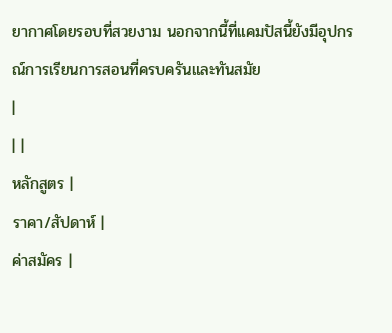ยากาศโดยรอบที่สวยงาม นอกจากนี้ที่แคมปัสนี้ยังมีอุปกรณ์การเรียนการสอนที่ครบครันและทันสมัย
|
| |
หลักสูตร |
ราคา/สัปดาห์ |
ค่าสมัคร |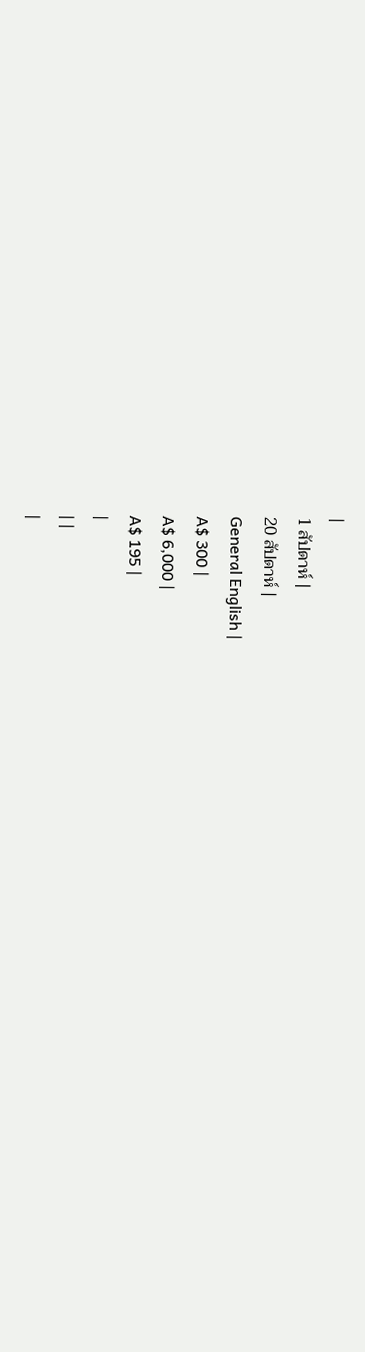|
1 สัปดาห์ |
20 สัปดาห์ |
General English |
A$ 300 |
A$ 6,000 |
A$ 195 |
|
| |
|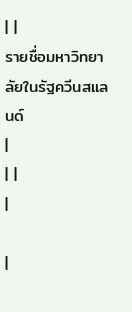| |
รายชื่อมหาวิทยาลัยในรัฐควีนสแลนด์
|
| |
|

|